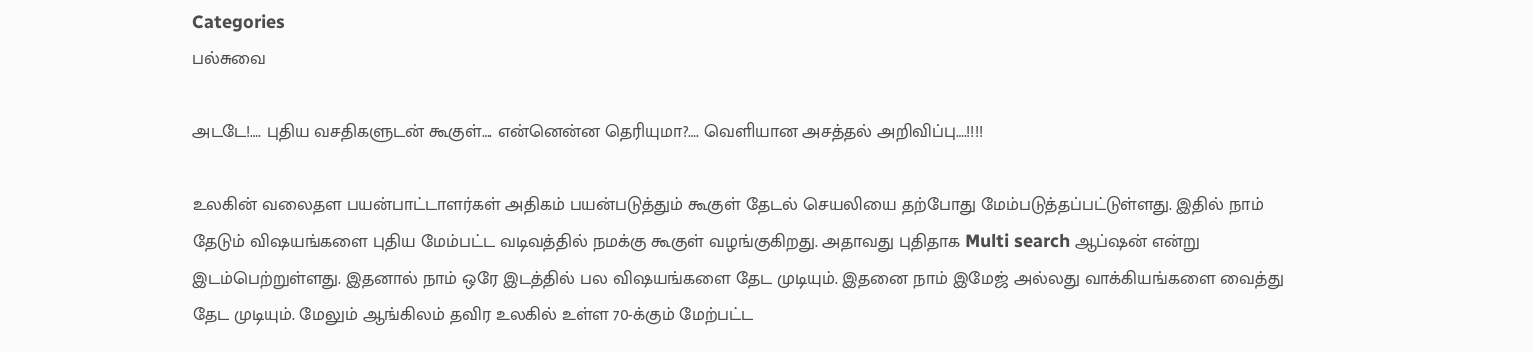Categories
பல்சுவை

அடடே!…. புதிய வசதிகளுடன் கூகுள்…. என்னென்ன தெரியுமா?…. வெளியான அசத்தல் அறிவிப்பு….!!!!

உலகின் வலைதள பயன்பாட்டாளர்கள் அதிகம் பயன்படுத்தும் கூகுள் தேடல் செயலியை தற்போது மேம்படுத்தப்பட்டுள்ளது. இதில் நாம் தேடும் விஷயங்களை புதிய மேம்பட்ட வடிவத்தில் நமக்கு கூகுள் வழங்குகிறது. அதாவது புதிதாக Multi search ஆப்ஷன் என்று இடம்பெற்றுள்ளது. இதனால் நாம் ஒரே இடத்தில் பல விஷயங்களை தேட முடியும். இதனை நாம் இமேஜ் அல்லது வாக்கியங்களை வைத்து தேட முடியும். மேலும் ஆங்கிலம் தவிர உலகில் உள்ள 70-க்கும் மேற்பட்ட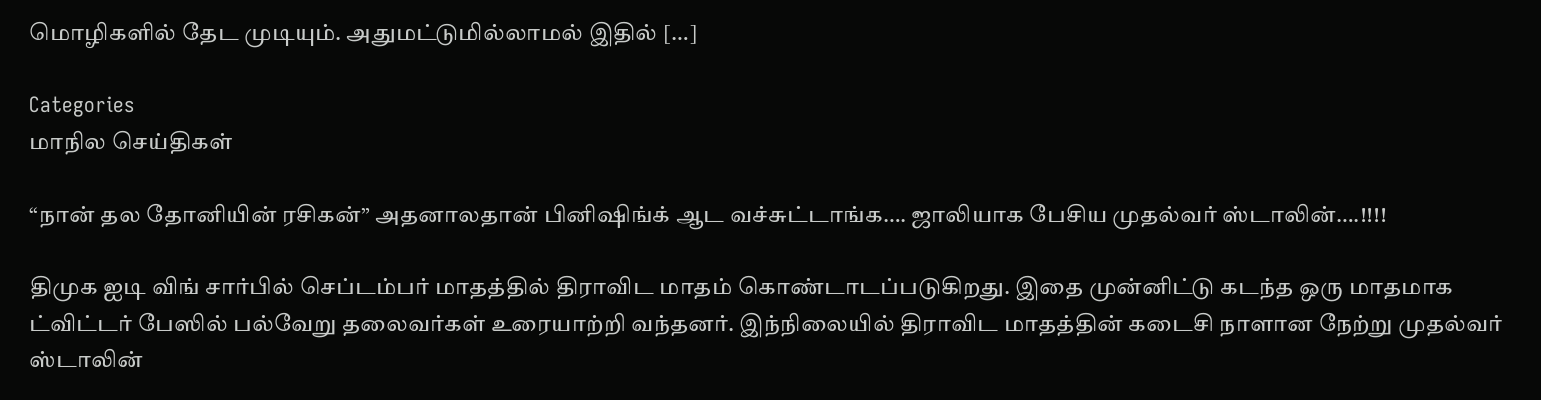மொழிகளில் தேட முடியும். அதுமட்டுமில்லாமல் இதில் […]

Categories
மாநில செய்திகள்

“நான் தல தோனியின் ரசிகன்” அதனாலதான் பினிஷிங்க் ஆட வச்சுட்டாங்க…. ஜாலியாக பேசிய முதல்வர் ஸ்டாலின்….!!!!

திமுக ஐடி விங் சார்பில் செப்டம்பர் மாதத்தில் திராவிட மாதம் கொண்டாடப்படுகிறது. இதை முன்னிட்டு கடந்த ஒரு மாதமாக ட்விட்டர் பேஸில் பல்வேறு தலைவர்கள் உரையாற்றி வந்தனர். இந்நிலையில் திராவிட மாதத்தின் கடைசி நாளான நேற்று முதல்வர் ஸ்டாலின்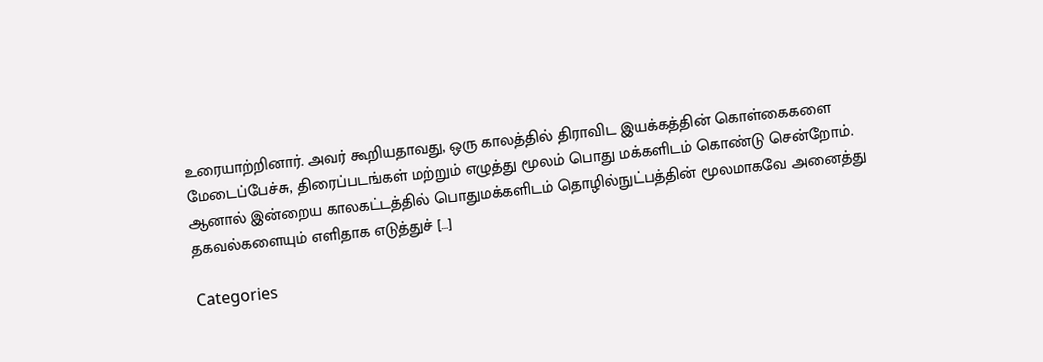உரையாற்றினார். அவர் கூறியதாவது, ஒரு காலத்தில் திராவிட இயக்கத்தின் கொள்கைகளை மேடைப்பேச்சு, திரைப்படங்கள் மற்றும் எழுத்து மூலம் பொது மக்களிடம் கொண்டு சென்றோம். ஆனால் இன்றைய காலகட்டத்தில் பொதுமக்களிடம் தொழில்நுட்பத்தின் மூலமாகவே அனைத்து தகவல்களையும் எளிதாக எடுத்துச் […]

Categories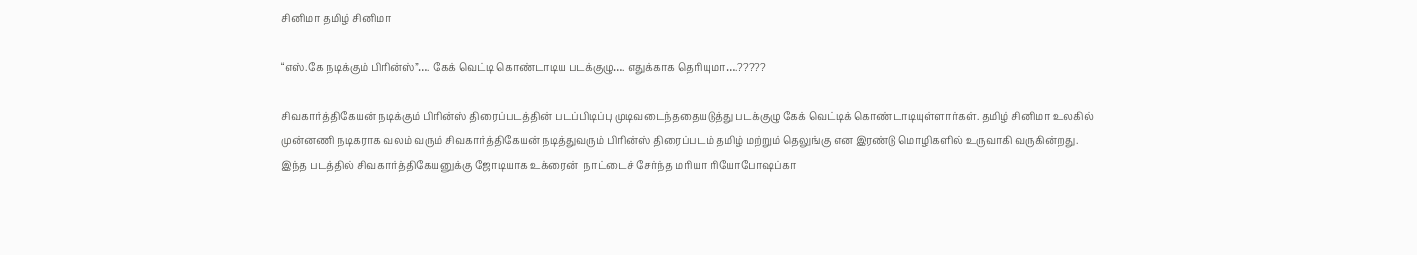சினிமா தமிழ் சினிமா

“எஸ்.கே நடிக்கும் பிரின்ஸ்”…. கேக் வெட்டி கொண்டாடிய படக்குழு…. எதுக்காக தெரியுமா….?????

சிவகார்த்திகேயன் நடிக்கும் பிரின்ஸ் திரைப்படத்தின் படப்பிடிப்பு முடிவடைந்ததையடுத்து படக்குழு கேக் வெட்டிக் கொண்டாடியுள்ளார்கள். தமிழ் சினிமா உலகில் முன்னணி நடிகராக வலம் வரும் சிவகார்த்திகேயன் நடித்துவரும் பிரின்ஸ் திரைப்படம் தமிழ் மற்றும் தெலுங்கு என இரண்டு மொழிகளில் உருவாகி வருகின்றது. இந்த படத்தில் சிவகார்த்திகேயனுக்கு ஜோடியாக உக்ரைன்  நாட்டைச் சேர்ந்த மரியா ரியோபோஷப்கா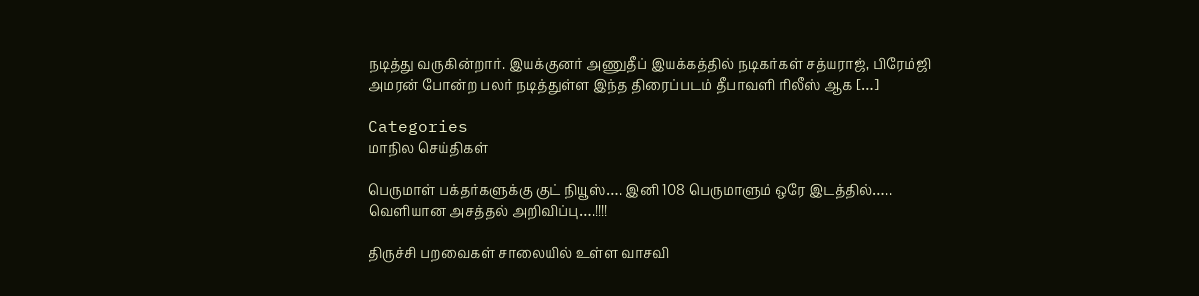நடித்து வருகின்றார். இயக்குனர் அணுதீப் இயக்கத்தில் நடிகர்கள் சத்யராஜ், பிரேம்ஜி அமரன் போன்ற பலர் நடித்துள்ள இந்த திரைப்படம் தீபாவளி ரிலீஸ் ஆக […]

Categories
மாநில செய்திகள்

பெருமாள் பக்தர்களுக்கு குட் நியூஸ்…. இனி 108 பெருமாளும் ஒரே இடத்தில்….. வெளியான அசத்தல் அறிவிப்பு….!!!!

திருச்சி பறவைகள் சாலையில் உள்ள வாசவி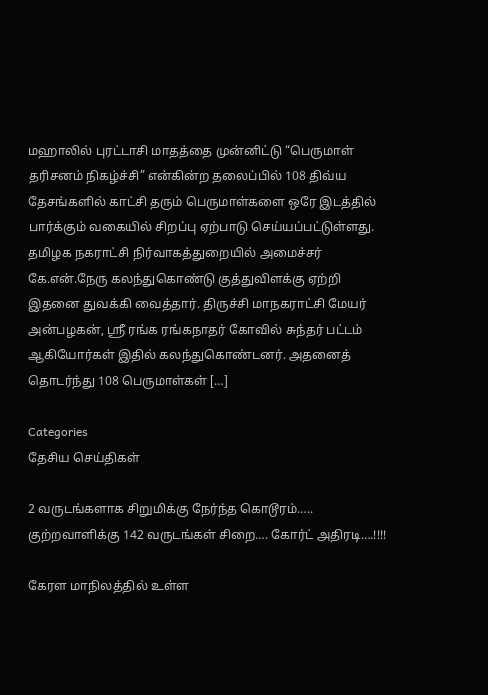மஹாலில் புரட்டாசி மாதத்தை முன்னிட்டு “பெருமாள் தரிசனம் நிகழ்ச்சி” என்கின்ற தலைப்பில் 108 திவ்ய தேசங்களில் காட்சி தரும் பெருமாள்களை ஒரே இடத்தில் பார்க்கும் வகையில் சிறப்பு ஏற்பாடு செய்யப்பட்டுள்ளது. தமிழக நகராட்சி நிர்வாகத்துறையில் அமைச்சர் கே.என்.நேரு கலந்துகொண்டு குத்துவிளக்கு ஏற்றி இதனை துவக்கி வைத்தார். திருச்சி மாநகராட்சி மேயர் அன்பழகன், ஸ்ரீ ரங்க ரங்கநாதர் கோவில் சுந்தர் பட்டம் ஆகியோர்கள் இதில் கலந்துகொண்டனர். அதனைத் தொடர்ந்து 108 பெருமாள்கள் […]

Categories
தேசிய செய்திகள்

2 வருடங்களாக சிறுமிக்கு நேர்ந்த கொடூரம்….. குற்றவாளிக்கு 142 வருடங்கள் சிறை…. கோர்ட் அதிரடி….!!!!

கேரள மாநிலத்தில் உள்ள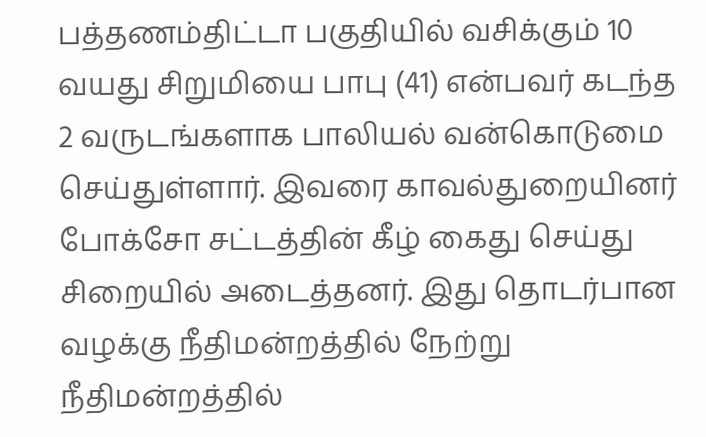பத்தணம்திட்டா பகுதியில் வசிக்கும் 10 வயது சிறுமியை பாபு (41) என்பவர் கடந்த 2 வருடங்களாக பாலியல் வன்கொடுமை செய்துள்ளார். இவரை காவல்துறையினர் போக்சோ சட்டத்தின் கீழ் கைது செய்து சிறையில் அடைத்தனர். இது தொடர்பான வழக்கு நீதிமன்றத்தில் நேற்று நீதிமன்றத்தில்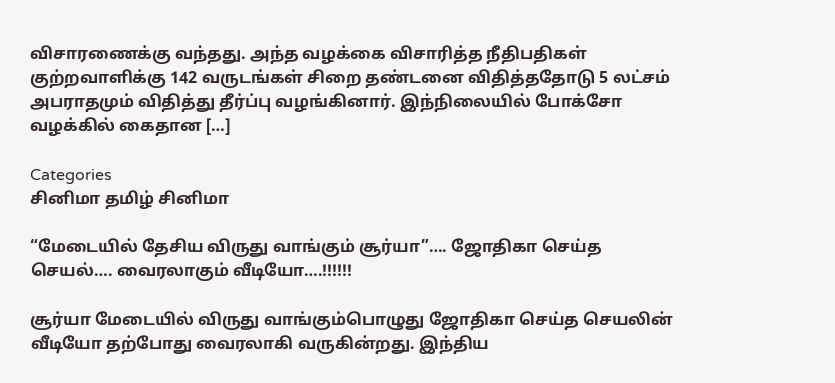விசாரணைக்கு வந்தது. அந்த வழக்கை விசாரித்த நீதிபதிகள் குற்றவாளிக்கு 142 வருடங்கள் சிறை தண்டனை விதித்ததோடு 5 லட்சம் அபராதமும் விதித்து தீர்ப்பு வழங்கினார். இந்நிலையில் போக்சோ வழக்கில் கைதான […]

Categories
சினிமா தமிழ் சினிமா

“மேடையில் தேசிய விருது வாங்கும் சூர்யா”…. ஜோதிகா செய்த செயல்…. வைரலாகும் வீடியோ….!!!!!!

சூர்யா மேடையில் விருது வாங்கும்பொழுது ஜோதிகா செய்த செயலின் வீடியோ தற்போது வைரலாகி வருகின்றது. இந்திய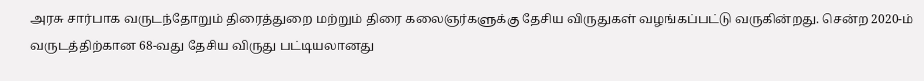அரசு சார்பாக வருடந்தோறும் திரைத்துறை மற்றும் திரை கலைஞர்களுக்கு தேசிய விருதுகள் வழங்கப்பட்டு வருகின்றது. சென்ற 2020-ம் வருடத்திற்கான 68-வது தேசிய விருது பட்டியலானது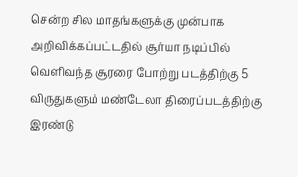சென்ற சில மாதங்களுக்கு முன்பாக அறிவிக்கப்பட்டதில் சூர்யா நடிப்பில் வெளிவந்த சூரரை போற்று படத்திற்கு 5 விருதுகளும் மண்டேலா திரைப்படத்திற்கு இரண்டு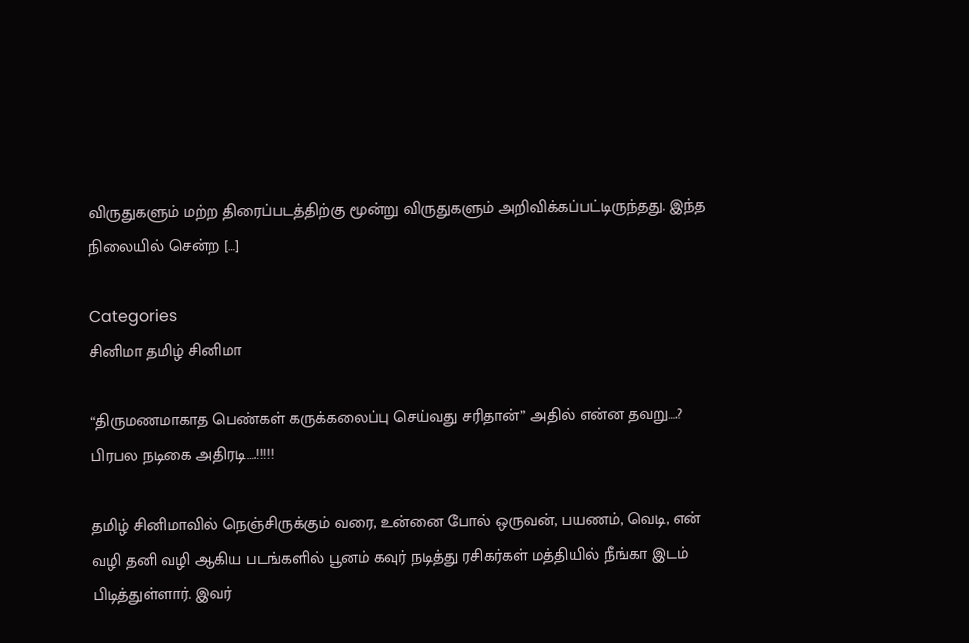விருதுகளும் மற்ற திரைப்படத்திற்கு மூன்று விருதுகளும் அறிவிக்கப்பட்டிருந்தது. இந்த நிலையில் சென்ற […]

Categories
சினிமா தமிழ் சினிமா

“திருமணமாகாத பெண்கள் கருக்கலைப்பு செய்வது சரிதான்” அதில் என்ன தவறு….? பிரபல நடிகை அதிரடி….!!!!!

தமிழ் சினிமாவில் நெஞ்சிருக்கும் வரை, உன்னை போல் ஒருவன், பயணம், வெடி, என் வழி தனி வழி ஆகிய படங்களில் பூனம் கவுர் நடித்து ரசிகர்கள் மத்தியில் நீங்கா இடம் பிடித்துள்ளார். இவர்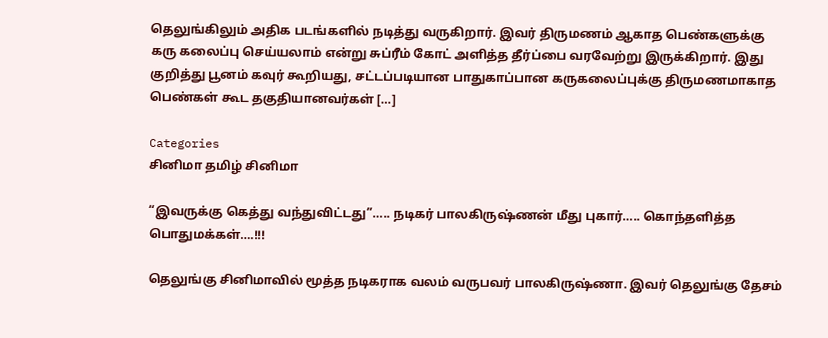தெலுங்கிலும் அதிக படங்களில் நடித்து வருகிறார். இவர் திருமணம் ஆகாத பெண்களுக்கு கரு கலைப்பு செய்யலாம் என்று சுப்ரீம் கோட் அளித்த தீர்ப்பை வரவேற்று இருக்கிறார். இது குறித்து பூனம் கவுர் கூறியது, சட்டப்படியான பாதுகாப்பான கருகலைப்புக்கு திருமணமாகாத பெண்கள் கூட தகுதியானவர்கள் […]

Categories
சினிமா தமிழ் சினிமா

“இவருக்கு கெத்து வந்துவிட்டது”….. நடிகர் பாலகிருஷ்ணன் மீது புகார்….. கொந்தளித்த பொதுமக்கள்….!!!

தெலுங்கு சினிமாவில் மூத்த நடிகராக வலம் வருபவர் பாலகிருஷ்ணா. இவர் தெலுங்கு தேசம்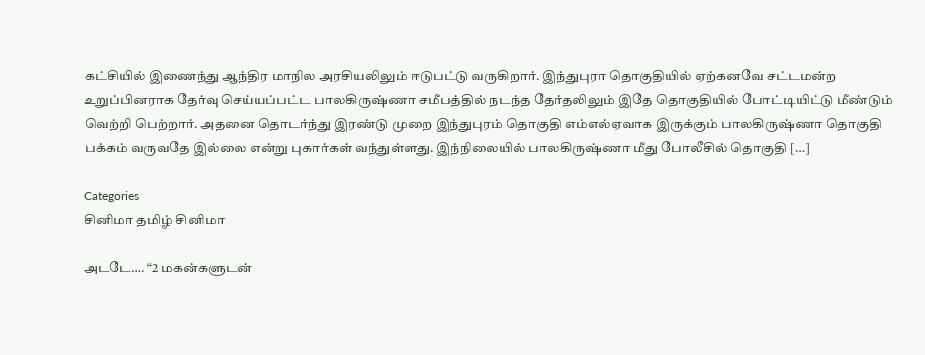கட்சியில் இணைந்து ஆந்திர மாநில அரசியலிலும் ஈடுபட்டு வருகிறார். இந்துபுரா தொகுதியில் ஏற்கனவே சட்டமன்ற உறுப்பினராக தேர்வு செய்யப்பட்ட பாலகிருஷ்ணா சமீபத்தில் நடந்த தேர்தலிலும் இதே தொகுதியில் போட்டியிட்டு மீண்டும் வெற்றி பெற்றார். அதனை தொடர்ந்து இரண்டு முறை இந்துபுரம் தொகுதி எம்எல்ஏவாக இருக்கும் பாலகிருஷ்ணா தொகுதி பக்கம் வருவதே இல்லை என்று புகார்கள் வந்துள்ளது. இந்நிலையில் பாலகிருஷ்ணா மீது போலீசில் தொகுதி […]

Categories
சினிமா தமிழ் சினிமா

அடடே…. “2 மகன்களுடன்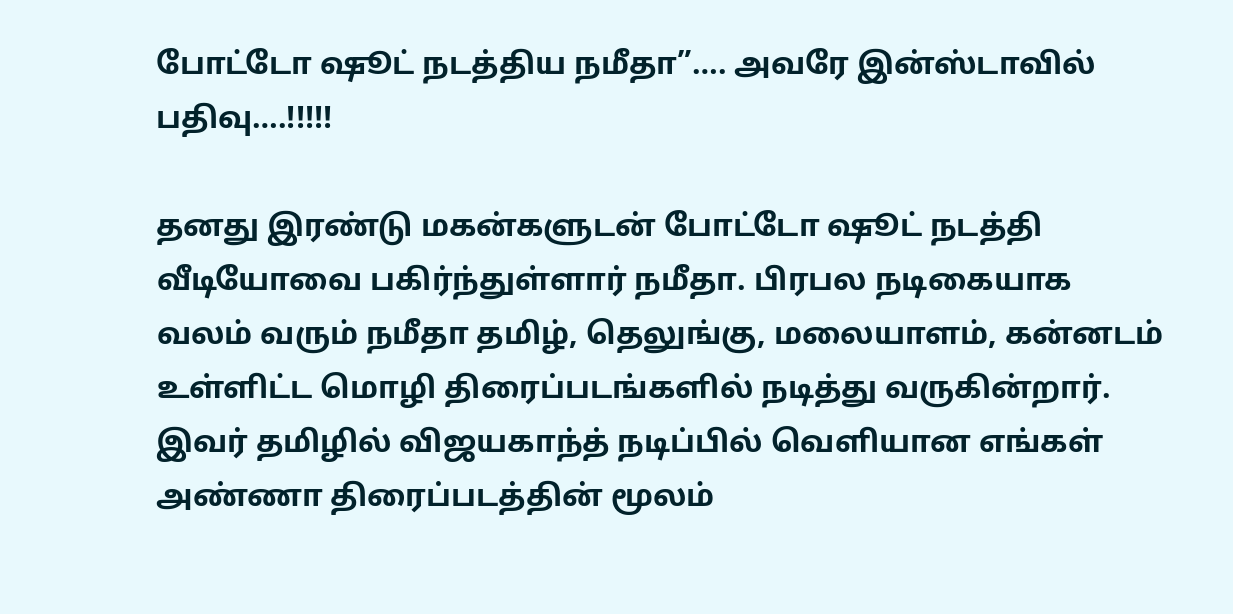போட்டோ ஷூட் நடத்திய நமீதா”…. அவரே இன்ஸ்டாவில் பதிவு….!!!!!

தனது இரண்டு மகன்களுடன் போட்டோ ஷூட் நடத்தி வீடியோவை பகிர்ந்துள்ளார் நமீதா. பிரபல நடிகையாக வலம் வரும் நமீதா தமிழ், தெலுங்கு, மலையாளம், கன்னடம் உள்ளிட்ட மொழி திரைப்படங்களில் நடித்து வருகின்றார். இவர் தமிழில் விஜயகாந்த் நடிப்பில் வெளியான எங்கள் அண்ணா திரைப்படத்தின் மூலம்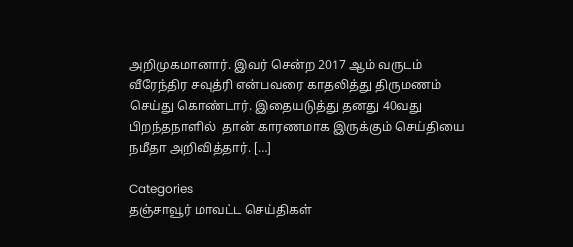அறிமுகமானார். இவர் சென்ற 2017 ஆம் வருடம் வீரேந்திர சவுத்ரி என்பவரை காதலித்து திருமணம் செய்து கொண்டார். இதையடுத்து தனது 40வது பிறந்தநாளில்  தான் காரணமாக இருக்கும் செய்தியை நமீதா அறிவித்தார். […]

Categories
தஞ்சாவூர் மாவட்ட செய்திகள்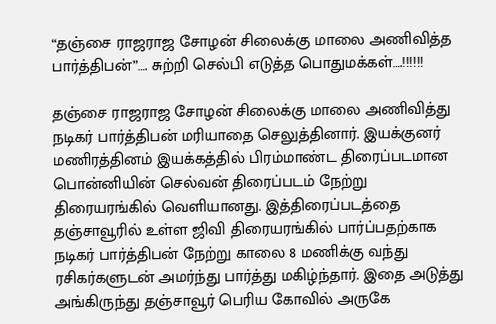“தஞ்சை ராஜராஜ சோழன் சிலைக்கு மாலை அணிவித்த பார்த்திபன்”…. சுற்றி செல்பி எடுத்த பொதுமக்கள்….!!!!!!

தஞ்சை ராஜராஜ சோழன் சிலைக்கு மாலை அணிவித்து நடிகர் பார்த்திபன் மரியாதை செலுத்தினார். இயக்குனர் மணிரத்தினம் இயக்கத்தில் பிரம்மாண்ட திரைப்படமான பொன்னியின் செல்வன் திரைப்படம் நேற்று திரையரங்கில் வெளியானது. இத்திரைப்படத்தை தஞ்சாவூரில் உள்ள ஜிவி திரையரங்கில் பார்ப்பதற்காக நடிகர் பார்த்திபன் நேற்று காலை 8 மணிக்கு வந்து ரசிகர்களுடன் அமர்ந்து பார்த்து மகிழ்ந்தார். இதை அடுத்து அங்கிருந்து தஞ்சாவூர் பெரிய கோவில் அருகே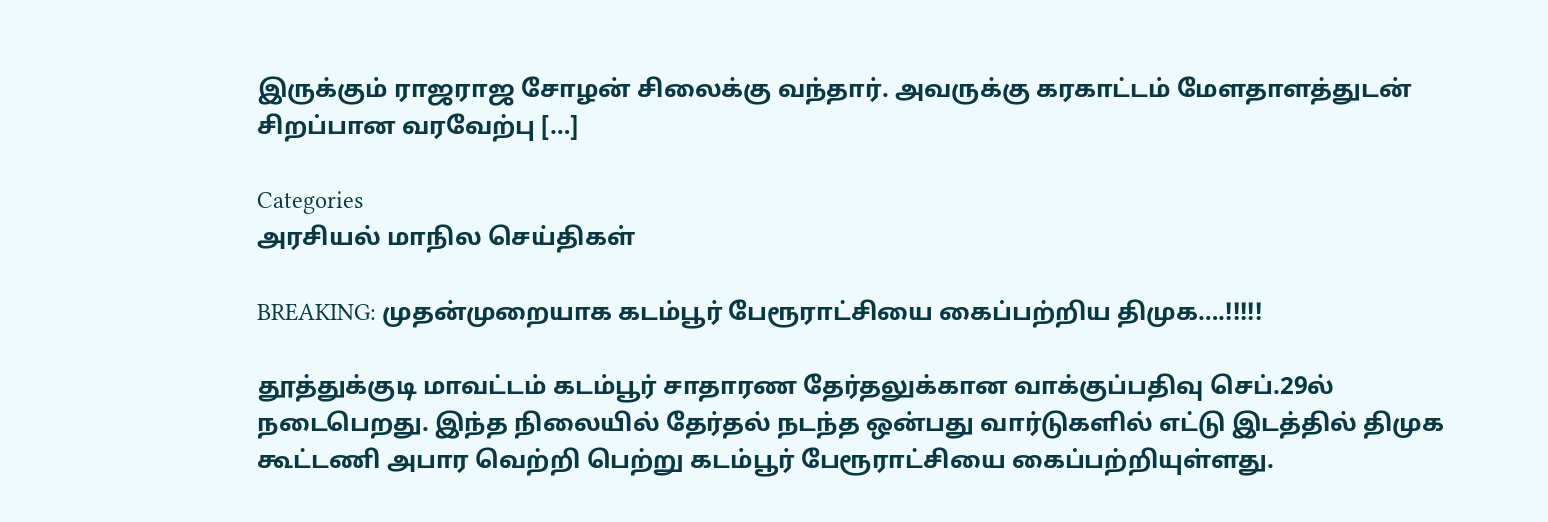இருக்கும் ராஜராஜ சோழன் சிலைக்கு வந்தார். அவருக்கு கரகாட்டம் மேளதாளத்துடன் சிறப்பான வரவேற்பு […]

Categories
அரசியல் மாநில செய்திகள்

BREAKING: முதன்முறையாக கடம்பூர் பேரூராட்சியை கைப்பற்றிய திமுக….!!!!!

தூத்துக்குடி மாவட்டம் கடம்பூர் சாதாரண தேர்தலுக்கான வாக்குப்பதிவு செப்.29ல்  நடைபெறது. இந்த நிலையில் தேர்தல் நடந்த ஒன்பது வார்டுகளில் எட்டு இடத்தில் திமுக கூட்டணி அபார வெற்றி பெற்று கடம்பூர் பேரூராட்சியை கைப்பற்றியுள்ளது.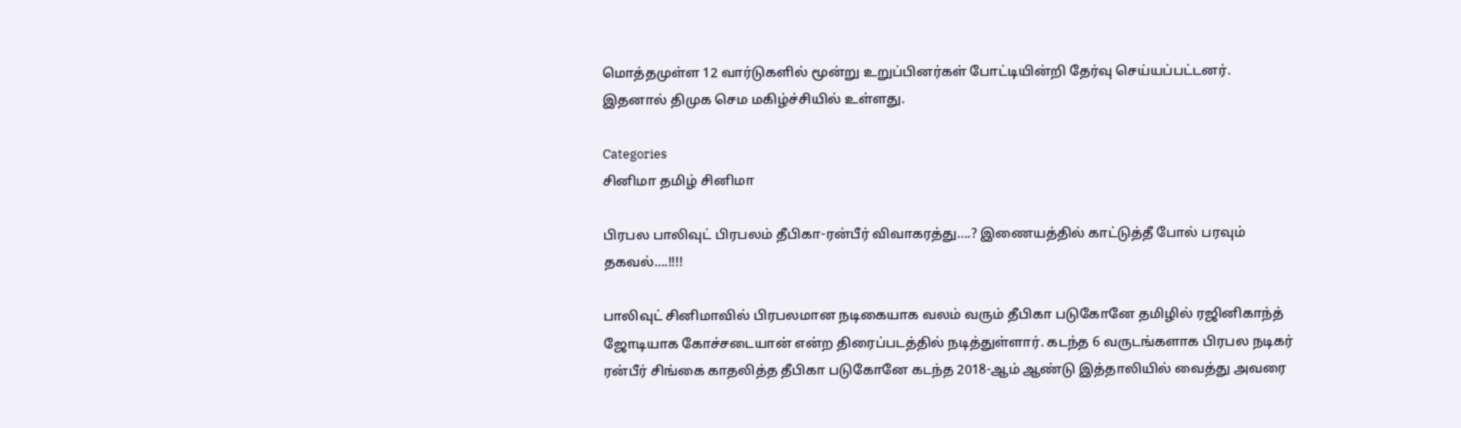மொத்தமுள்ள 12 வார்டுகளில் மூன்று உறுப்பினர்கள் போட்டியின்றி தேர்வு செய்யப்பட்டனர். இதனால் திமுக செம மகிழ்ச்சியில் உள்ளது.

Categories
சினிமா தமிழ் சினிமா

பிரபல பாலிவுட் பிரபலம் தீபிகா-ரன்பீர் விவாகரத்து….? இணையத்தில் காட்டுத்தீ போல் பரவும் தகவல்….!!!!

பாலிவுட் சினிமாவில் பிரபலமான நடிகையாக வலம் வரும் தீபிகா படுகோனே தமிழில் ரஜினிகாந்த் ஜோடியாக கோச்சடையான் என்ற திரைப்படத்தில் நடித்துள்ளார். கடந்த 6 வருடங்களாக பிரபல நடிகர் ரன்பீர் சிங்கை காதலித்த தீபிகா படுகோனே கடந்த 2018-ஆம் ஆண்டு இத்தாலியில் வைத்து அவரை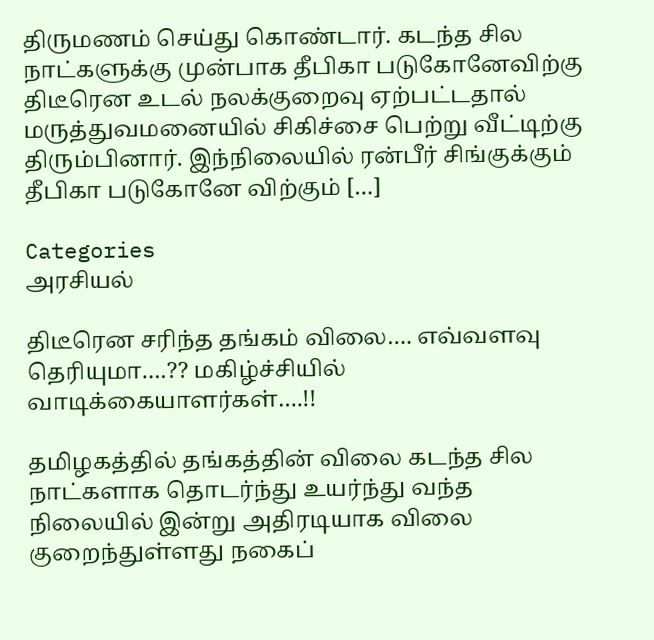திருமணம் செய்து கொண்டார். கடந்த சில நாட்களுக்கு முன்பாக தீபிகா படுகோனேவிற்கு திடீரென உடல் நலக்குறைவு ஏற்பட்டதால் மருத்துவமனையில் சிகிச்சை பெற்று வீட்டிற்கு திரும்பினார். இந்நிலையில் ரன்பீர் சிங்குக்கும் தீபிகா படுகோனே விற்கும் […]

Categories
அரசியல்

திடீரென சரிந்த தங்கம் விலை…. எவ்வளவு தெரியுமா….?? மகிழ்ச்சியில் வாடிக்கையாளர்கள்….!!

தமிழகத்தில் தங்கத்தின் விலை கடந்த சில நாட்களாக தொடர்ந்து உயர்ந்து வந்த நிலையில் இன்று அதிரடியாக விலை குறைந்துள்ளது நகைப்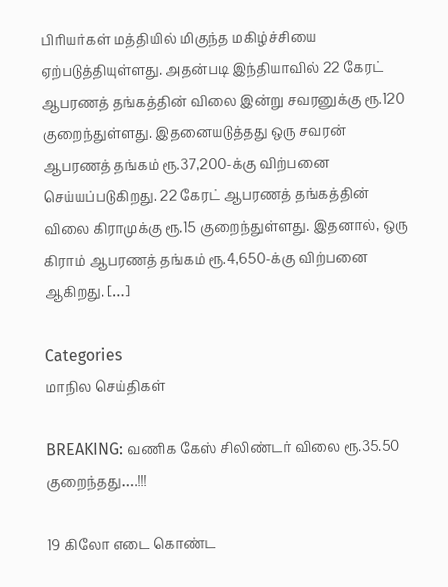பிரியர்கள் மத்தியில் மிகுந்த மகிழ்ச்சியை ஏற்படுத்தியுள்ளது. அதன்படி இந்தியாவில் 22 கேரட் ஆபரணத் தங்கத்தின் விலை இன்று சவரனுக்கு ரூ.120 குறைந்துள்ளது. இதனையடுத்தது ஒரு சவரன் ஆபரணத் தங்கம் ரூ.37,200-க்கு விற்பனை செய்யப்படுகிறது. 22 கேரட் ஆபரணத் தங்கத்தின் விலை கிராமுக்கு ரூ.15 குறைந்துள்ளது. இதனால், ஒரு கிராம் ஆபரணத் தங்கம் ரூ.4,650-க்கு விற்பனை ஆகிறது. […]

Categories
மாநில செய்திகள்

BREAKING: வணிக கேஸ் சிலிண்டர் விலை ரூ.35.50 குறைந்தது….!!!

19 கிலோ எடை கொண்ட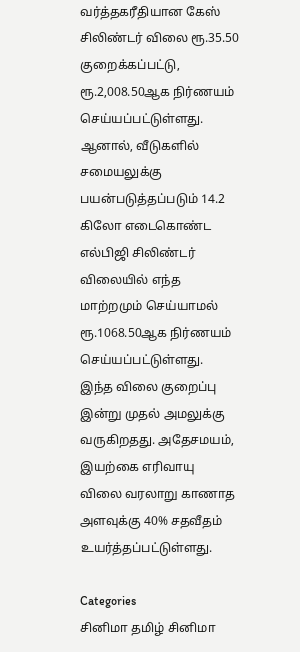வர்த்தகரீதியான கேஸ் சிலிண்டர் விலை ரூ.35.50 குறைக்கப்பட்டு, ரூ.2,008.50ஆக நிர்ணயம் செய்யப்பட்டுள்ளது. ஆனால், வீடுகளில் சமையலுக்கு பயன்படுத்தப்படும் 14.2 கிலோ எடைகொண்ட எல்பிஜி சிலிண்டர் விலையில் எந்த மாற்றமும் செய்யாமல் ரூ.1068.50ஆக நிர்ணயம் செய்யப்பட்டுள்ளது. இந்த விலை குறைப்பு இன்று முதல் அமலுக்கு வருகிறதது. அதேசமயம், இயற்கை எரிவாயு விலை வரலாறு காணாத அளவுக்கு 40% சதவீதம் உயர்த்தப்பட்டுள்ளது.

Categories
சினிமா தமிழ் சினிமா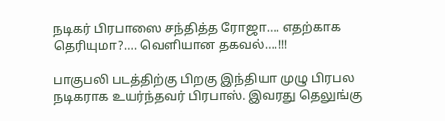நடிகர் பிரபாஸை சந்தித்த ரோஜா…. எதற்காக தெரியுமா?…. வெளியான தகவல்….!!!

பாகுபலி படத்திற்கு பிறகு இந்தியா முழு பிரபல நடிகராக உயர்ந்தவர் பிரபாஸ். இவரது தெலுங்கு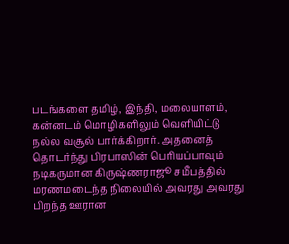படங்களை தமிழ், இந்தி, மலையாளம், கன்னடம் மொழிகளிலும் வெளியிட்டு நல்ல வசூல் பார்க்கிறார். அதனைத் தொடர்ந்து பிரபாஸின் பெரியப்பாவும் நடிகருமான கிருஷ்ணராஜூ சமீபத்தில் மரணமடைந்த நிலையில் அவரது அவரது பிறந்த ஊரான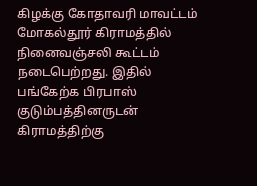கிழக்கு கோதாவரி மாவட்டம் மோகல்தூர் கிராமத்தில் நினைவஞ்சலி கூட்டம் நடைபெற்றது. இதில் பங்கேற்க பிரபாஸ் குடும்பத்தினருடன் கிராமத்திற்கு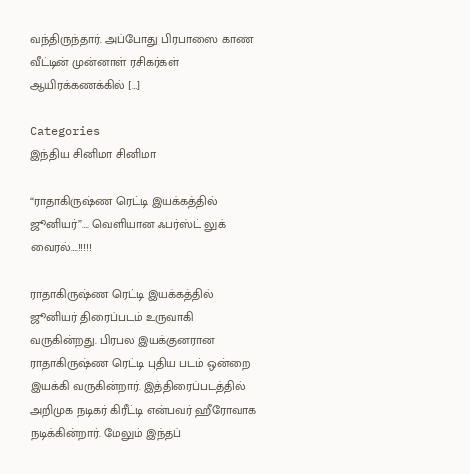வந்திருந்தார். அப்போது பிரபாஸை காண வீட்டின் முன்னாள் ரசிகர்கள் ஆயிரக்கணக்கில் […]

Categories
இந்திய சினிமா சினிமா

“ராதாகிருஷ்ண ரெட்டி இயக்கத்தில் ஜூனியர்”…. வெளியான ஃபர்ஸ்ட் லுக் வைரல்….!!!!!

ராதாகிருஷ்ண ரெட்டி இயக்கத்தில் ஜூனியர் திரைப்படம் உருவாகி வருகின்றது. பிரபல இயக்குனரான ராதாகிருஷ்ண ரெட்டி புதிய படம் ஒன்றை இயக்கி வருகின்றார். இத்திரைப்படத்தில் அறிமுக நடிகர் கிரீட்டி என்பவர் ஹீரோவாக நடிக்கின்றார். மேலும் இந்தப்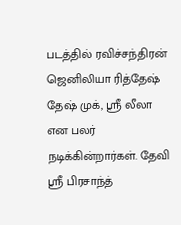படத்தில் ரவிச்சந்திரன் ஜெனிலியா ரித்தேஷ் தேஷ் முக், ஸ்ரீ லீலா என பலர் நடிக்கின்றார்கள். தேவி ஸ்ரீ பிரசாந்த்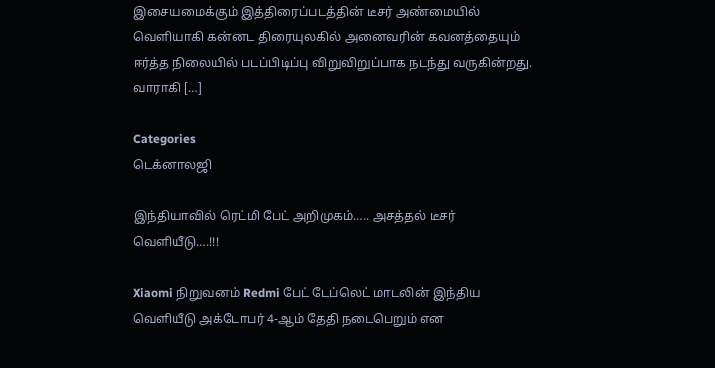இசையமைக்கும் இத்திரைப்படத்தின் டீசர் அண்மையில் வெளியாகி கன்னட திரையுலகில் அனைவரின் கவனத்தையும் ஈர்த்த நிலையில் படப்பிடிப்பு விறுவிறுப்பாக நடந்து வருகின்றது. வாராகி […]

Categories
டெக்னாலஜி

இந்தியாவில் ரெட்மி பேட் அறிமுகம்….. அசத்தல் டீசர் வெளியீடு….!!!

Xiaomi நிறுவனம் Redmi பேட் டேப்லெட் மாடலின் இந்திய வெளியீடு அக்டோபர் 4-ஆம் தேதி நடைபெறும் என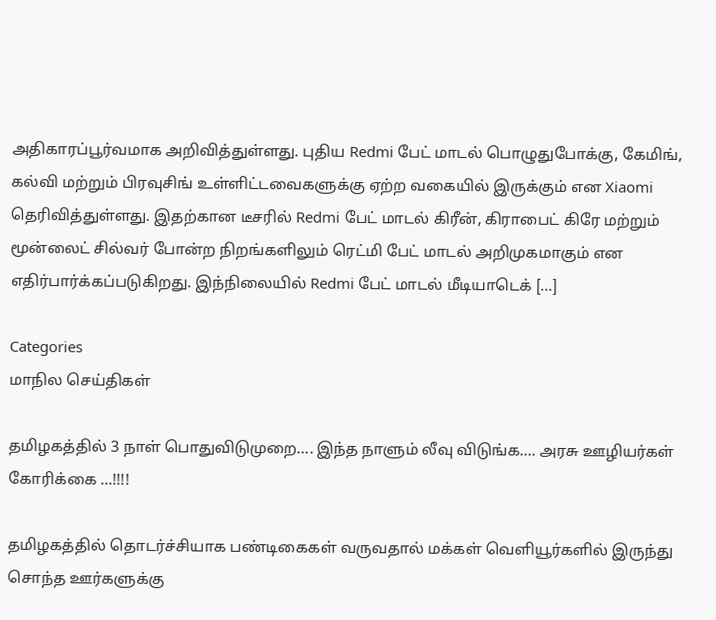அதிகாரப்பூர்வமாக அறிவித்துள்ளது. புதிய Redmi பேட் மாடல் பொழுதுபோக்கு, கேமிங், கல்வி மற்றும் பிரவுசிங் உள்ளிட்டவைகளுக்கு ஏற்ற வகையில் இருக்கும் என Xiaomi தெரிவித்துள்ளது. இதற்கான டீசரில் Redmi பேட் மாடல் கிரீன், கிராபைட் கிரே மற்றும் மூன்லைட் சில்வர் போன்ற நிறங்களிலும் ரெட்மி பேட் மாடல் அறிமுகமாகும் என எதிர்பார்க்கப்படுகிறது. இந்நிலையில் Redmi பேட் மாடல் மீடியாடெக் […]

Categories
மாநில செய்திகள்

தமிழகத்தில் 3 நாள் பொதுவிடுமுறை…. இந்த நாளும் லீவு விடுங்க…. அரசு ஊழியர்கள் கோரிக்கை …!!!!

தமிழகத்தில் தொடர்ச்சியாக பண்டிகைகள் வருவதால் மக்கள் வெளியூர்களில் இருந்து சொந்த ஊர்களுக்கு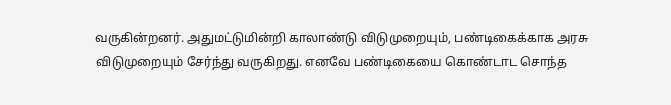வருகின்றனர். அதுமட்டுமின்றி காலாண்டு விடுமுறையும், பண்டிகைக்காக அரசு விடுமுறையும் சேர்ந்து வருகிறது. எனவே பண்டிகையை கொண்டாட சொந்த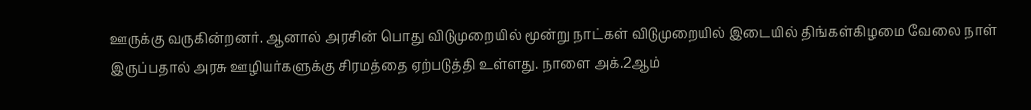ஊருக்கு வருகின்றனர். ஆனால் அரசின் பொது விடுமுறையில் மூன்று நாட்கள் விடுமுறையில் இடையில் திங்கள்கிழமை வேலை நாள் இருப்பதால் அரசு ஊழியர்களுக்கு சிரமத்தை ஏற்படுத்தி உள்ளது. நாளை அக்.2ஆம்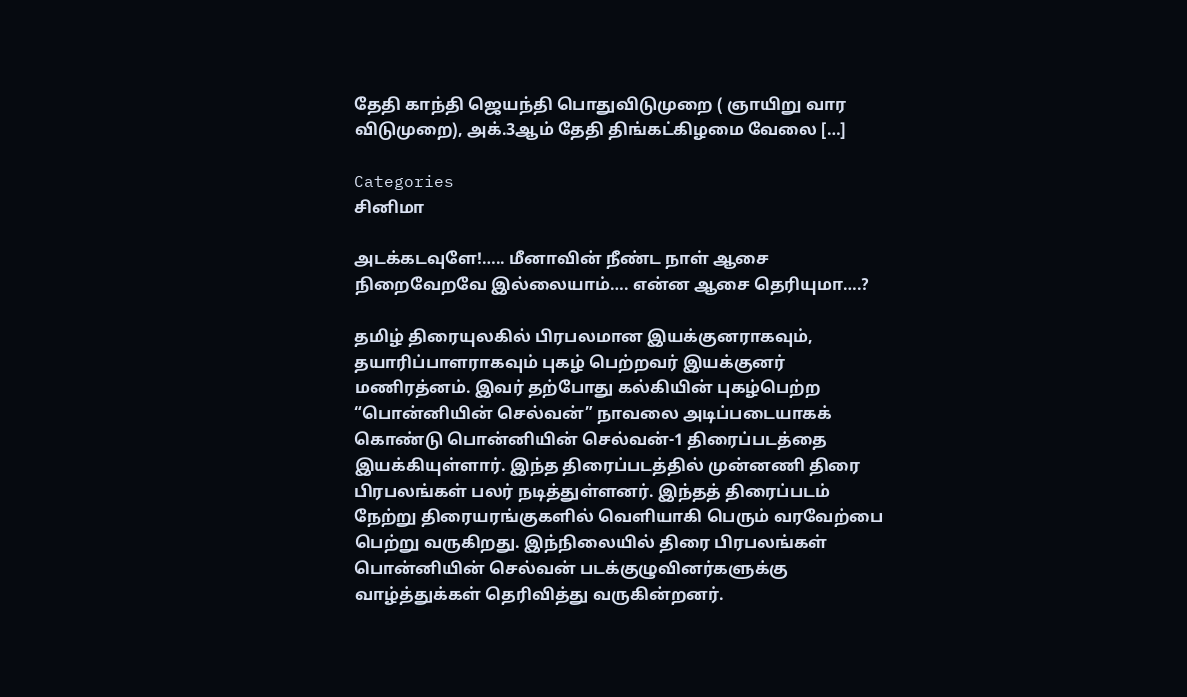தேதி காந்தி ஜெயந்தி பொதுவிடுமுறை ( ஞாயிறு வார விடுமுறை), அக்.3ஆம் தேதி திங்கட்கிழமை வேலை […]

Categories
சினிமா

அடக்கடவுளே!….. மீனாவின் நீண்ட நாள் ஆசை நிறைவேறவே இல்லையாம்…. என்ன ஆசை தெரியுமா….?

தமிழ் திரையுலகில் பிரபலமான இயக்குனராகவும், தயாரிப்பாளராகவும் புகழ் பெற்றவர் இயக்குனர் மணிரத்னம். இவர் தற்போது கல்கியின் புகழ்பெற்ற “பொன்னியின் செல்வன்” நாவலை அடிப்படையாகக் கொண்டு பொன்னியின் செல்வன்-1 திரைப்படத்தை இயக்கியுள்ளார். இந்த திரைப்படத்தில் முன்னணி திரை பிரபலங்கள் பலர் நடித்துள்ளனர். இந்தத் திரைப்படம் நேற்று திரையரங்குகளில் வெளியாகி பெரும் வரவேற்பை பெற்று வருகிறது. இந்நிலையில் திரை பிரபலங்கள் பொன்னியின் செல்வன் படக்குழுவினர்களுக்கு வாழ்த்துக்கள் தெரிவித்து வருகின்றனர்.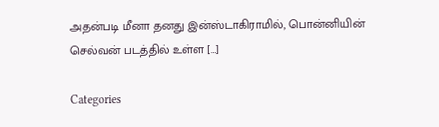அதன்படி மீனா தனது இன்ஸ்டாகிராமில், பொன்னியின் செல்வன் படத்தில் உள்ள […]

Categories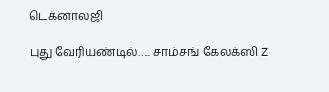டெக்னாலஜி

புது வேரியண்டில்….. சாம்சங் கேலக்ஸி Z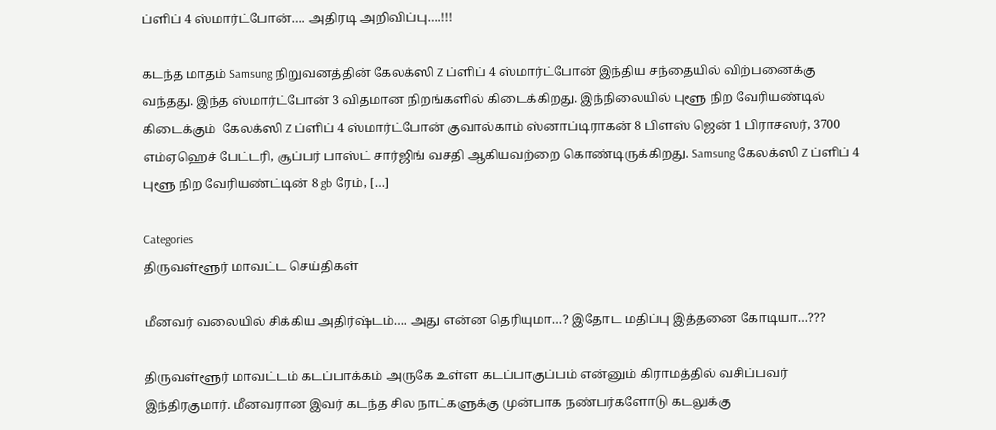ப்ளிப் 4 ஸ்மார்ட்போன்…. அதிரடி அறிவிப்பு….!!!

கடந்த மாதம் Samsung நிறுவனத்தின் கேலக்ஸி Z ப்ளிப் 4 ஸ்மார்ட்போன் இந்திய சந்தையில் விற்பனைக்கு வந்தது. இந்த ஸ்மார்ட்போன் 3 விதமான நிறங்களில் கிடைக்கிறது. இந்நிலையில் புளூ நிற வேரியண்டில் கிடைக்கும்  கேலக்ஸி Z ப்ளிப் 4 ஸ்மார்ட்போன் குவால்காம் ஸ்னாப்டிராகன் 8 பிளஸ் ஜென் 1 பிராசஸர், 3700 எம்ஏஹெச் பேட்டரி, சூப்பர் பாஸ்ட் சார்ஜிங் வசதி ஆகியவற்றை கொண்டிருக்கிறது. Samsung கேலக்ஸி Z ப்ளிப் 4 புளூ நிற வேரியண்ட்டின் 8 gb ரேம், […]

Categories
திருவள்ளூர் மாவட்ட செய்திகள்

மீனவர் வலையில் சிக்கிய அதிர்ஷ்டம்…. அது என்ன தெரியுமா…? இதோட மதிப்பு இத்தனை கோடியா…???

திருவள்ளூர் மாவட்டம் கடப்பாக்கம் அருகே உள்ள கடப்பாகுப்பம் என்னும் கிராமத்தில் வசிப்பவர் இந்திரகுமார். மீனவரான இவர் கடந்த சில நாட்களுக்கு முன்பாக நண்பர்களோடு கடலுக்கு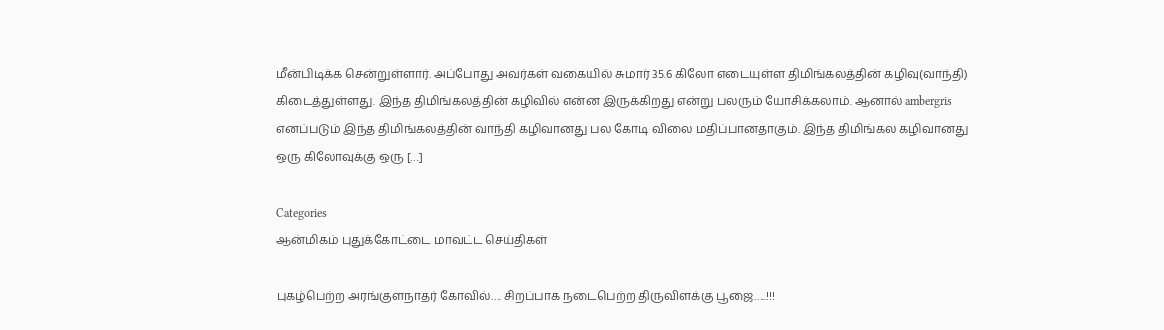மீன்பிடிக்க சென்றுள்ளார். அப்போது அவர்கள் வகையில் சுமார் 35.6 கிலோ எடையுள்ள திமிங்கலத்தின் கழிவு(வாந்தி) கிடைத்துள்ளது. இந்த திமிங்கலத்தின் கழிவில் என்ன இருக்கிறது என்று பலரும் யோசிக்கலாம். ஆனால் ambergris எனப்படும் இந்த திமிங்கலத்தின் வாந்தி கழிவானது பல கோடி விலை மதிப்பானதாகும். இந்த திமிங்கல கழிவானது ஒரு கிலோவுக்கு ஒரு […]

Categories
ஆன்மிகம் புதுக்கோட்டை மாவட்ட செய்திகள்

புகழ்பெற்ற அரங்குளநாதர் கோவில்…. சிறப்பாக நடைபெற்ற திருவிளக்கு பூஜை…..!!!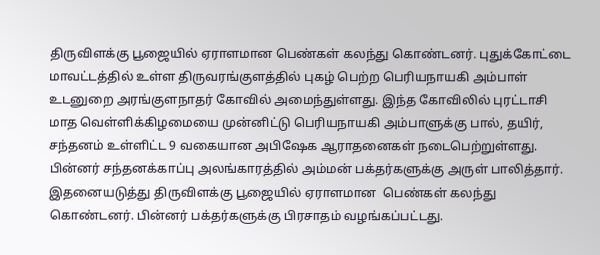திருவிளக்கு பூஜையில் ஏராளமான பெண்கள் கலந்து கொண்டனர். புதுக்கோட்டை மாவட்டத்தில் உள்ள திருவரங்குளத்தில் புகழ் பெற்ற பெரியநாயகி அம்பாள் உடனுறை அரங்குளநாதர் கோவில் அமைந்துள்ளது. இந்த கோவிலில் புரட்டாசி மாத வெள்ளிக்கிழமையை முன்னிட்டு பெரியநாயகி அம்பாளுக்கு பால், தயிர், சந்தனம் உள்ளிட்ட 9 வகையான அபிஷேக ஆராதனைகள் நடைபெற்றுள்ளது. பின்னர் சந்தனக்காப்பு அலங்காரத்தில் அம்மன் பக்தர்களுக்கு அருள் பாலித்தார். இதனையடுத்து திருவிளக்கு பூஜையில் ஏராளமான  பெண்கள் கலந்து கொண்டனர். பின்னர் பக்தர்களுக்கு பிரசாதம் வழங்கப்பட்டது.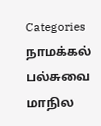Categories
நாமக்கல் பல்சுவை மாநில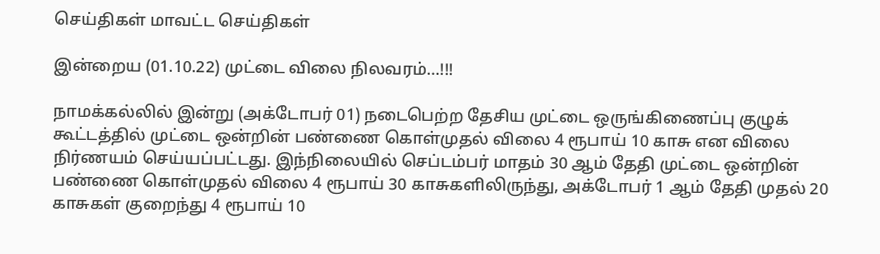செய்திகள் மாவட்ட செய்திகள்

இன்றைய (01.10.22) முட்டை விலை நிலவரம்…!!!

நாமக்கல்லில் இன்று (அக்டோபர் 01) நடைபெற்ற தேசிய முட்டை ஒருங்கிணைப்பு குழுக் கூட்டத்தில் முட்டை ஒன்றின் பண்ணை கொள்முதல் விலை 4 ரூபாய் 10 காசு என விலை நிர்ணயம் செய்யப்பட்டது. இந்நிலையில் செப்டம்பர் மாதம் 30 ஆம் தேதி முட்டை ஒன்றின் பண்ணை கொள்முதல் விலை 4 ரூபாய் 30 காசுகளிலிருந்து, அக்டோபர் 1 ஆம் தேதி முதல் 20 காசுகள் குறைந்து 4 ரூபாய் 10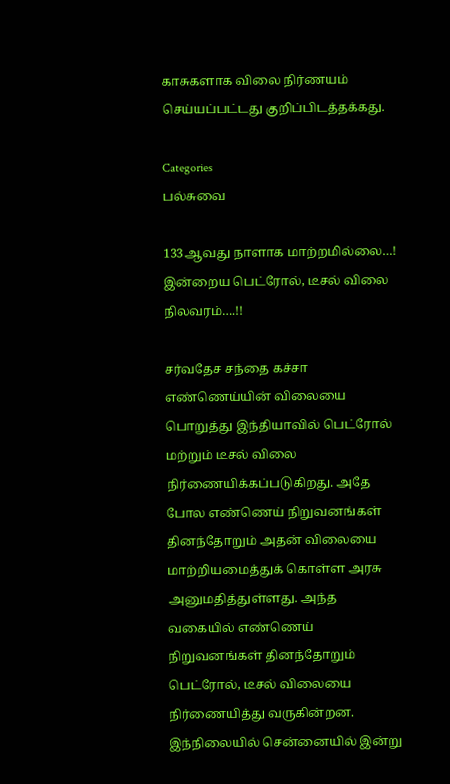காசுகளாக விலை நிர்ணயம் செய்யப்பட்டது குறிப்பிடத்தக்கது.

Categories
பல்சுவை

133ஆவது நாளாக மாற்றமில்லை…! இன்றைய பெட்ரோல், டீசல் விலை நிலவரம்….!!

சர்வதேச சந்தை கச்சா எண்ணெய்யின் விலையை பொறுத்து இந்தியாவில் பெட்ரோல் மற்றும் டீசல் விலை நிர்ணையிக்கப்படுகிறது. அதே போல எண்ணெய் நிறுவனங்கள் தினந்தோறும் அதன் விலையை மாற்றியமைத்துக் கொள்ள அரசு அனுமதித்துள்ளது. அந்த வகையில் எண்ணெய் நிறுவனங்கள் தினந்தோறும் பெட்ரோல், டீசல் விலையை நிர்ணையித்து வருகின்றன. இந்நிலையில் சென்னையில் இன்று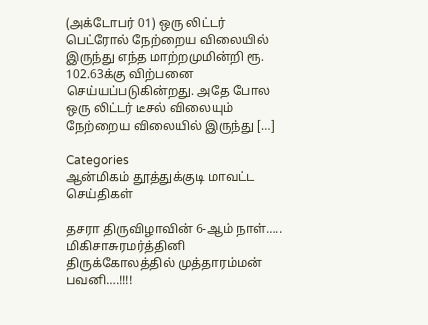(அக்டோபர் 01) ஒரு லிட்டர் பெட்ரோல் நேற்றைய விலையில் இருந்து எந்த மாற்றமுமின்றி ரூ. 102.63க்கு விற்பனை செய்யப்படுகின்றது. அதே போல ஒரு லிட்டர் டீசல் விலையும் நேற்றைய விலையில் இருந்து […]

Categories
ஆன்மிகம் தூத்துக்குடி மாவட்ட செய்திகள்

தசரா திருவிழாவின் 6-ஆம் நாள்….. மிகிசாசுரமர்த்தினி திருக்கோலத்தில் முத்தாரம்மன் பவனி….!!!!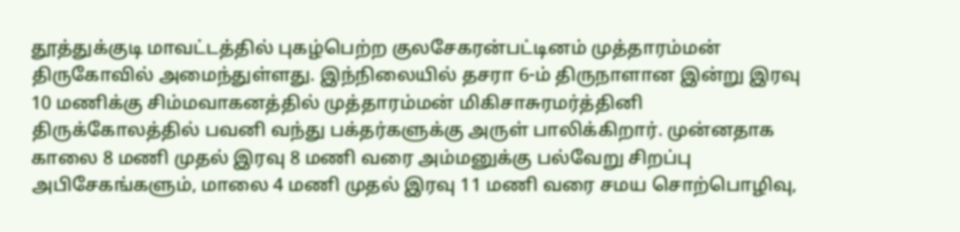தூத்துக்குடி மாவட்டத்தில் புகழ்பெற்ற குலசேகரன்பட்டினம் முத்தாரம்மன் திருகோவில் அமைந்துள்ளது. இந்நிலையில் தசரா 6-ம் திருநாளான இன்று இரவு 10 மணிக்கு சிம்மவாகனத்தில் முத்தாரம்மன் மிகிசாசுரமர்த்தினி திருக்கோலத்தில் பவனி வந்து பக்தர்களுக்கு அருள் பாலிக்கிறார். முன்னதாக காலை 8 மணி முதல் இரவு 8 மணி வரை அம்மனுக்கு பல்வேறு சிறப்பு அபிசேகங்களும், மாலை 4 மணி முதல் இரவு 11 மணி வரை சமய சொற்பொழிவு,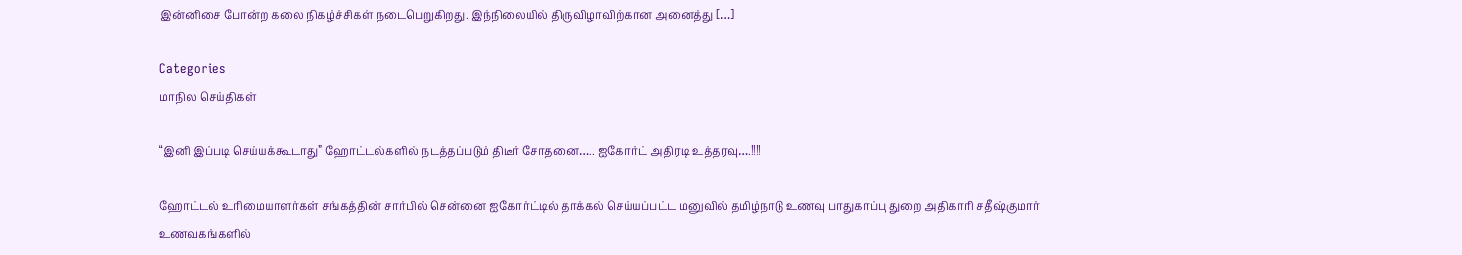இன்னிசை போன்ற கலை நிகழ்ச்சிகள் நடைபெறுகிறது. இந்நிலையில் திருவிழாவிற்கான அனைத்து […]

Categories
மாநில செய்திகள்

“இனி இப்படி செய்யக்கூடாது” ஹோட்டல்களில் நடத்தப்படும் திடீர் சோதனை….. ஐகோர்ட் அதிரடி உத்தரவு….!!!!

ஹோட்டல் உரிமையாளர்கள் சங்கத்தின் சார்பில் சென்னை ஐகோர்ட்டில் தாக்கல் செய்யப்பட்ட மனுவில் தமிழ்நாடு உணவு பாதுகாப்பு துறை அதிகாரி சதீஷ்குமார் உணவகங்களில்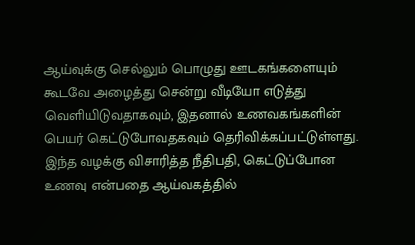ஆய்வுக்கு செல்லும் பொழுது ஊடகங்களையும் கூடவே அழைத்து சென்று வீடியோ எடுத்து வெளியிடுவதாகவும், இதனால் உணவகங்களின் பெயர் கெட்டுபோவதகவும் தெரிவிக்கப்பட்டுள்ளது. இந்த வழக்கு விசாரித்த நீதிபதி, கெட்டுப்போன உணவு என்பதை ஆய்வகத்தில்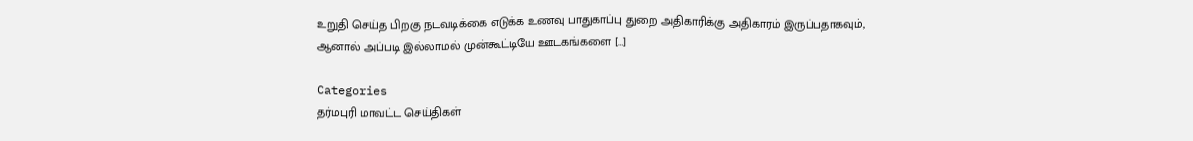உறுதி செய்த பிறகு நடவடிக்கை எடுக்க உணவு பாதுகாப்பு துறை அதிகாரிக்கு அதிகாரம் இருப்பதாகவும், ஆனால் அப்படி இல்லாமல் முன்கூட்டியே ஊடகங்களை […]

Categories
தர்மபுரி மாவட்ட செய்திகள்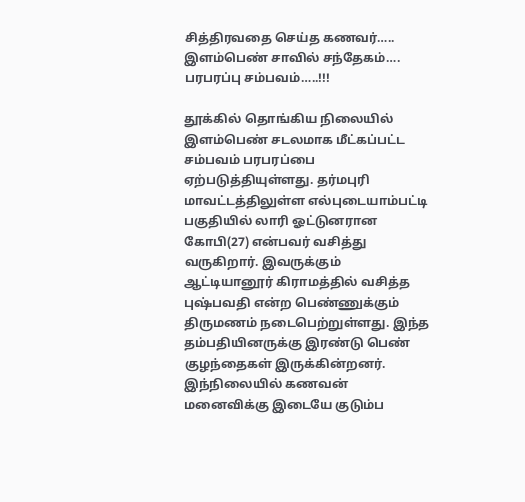சித்திரவதை செய்த கணவர்….. இளம்பெண் சாவில் சந்தேகம்…. பரபரப்பு சம்பவம்…..!!!

தூக்கில் தொங்கிய நிலையில் இளம்பெண் சடலமாக மீட்கப்பட்ட சம்பவம் பரபரப்பை ஏற்படுத்தியுள்ளது. தர்மபுரி மாவட்டத்திலுள்ள எல்புடையாம்பட்டி பகுதியில் லாரி ஓட்டுனரான கோபி(27) என்பவர் வசித்து வருகிறார். இவருக்கும் ஆட்டியானூர் கிராமத்தில் வசித்த புஷ்பவதி என்ற பெண்ணுக்கும் திருமணம் நடைபெற்றுள்ளது. இந்த தம்பதியினருக்கு இரண்டு பெண் குழந்தைகள் இருக்கின்றனர். இந்நிலையில் கணவன் மனைவிக்கு இடையே குடும்ப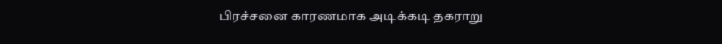பிரச்சனை காரணமாக அடிக்கடி தகராறு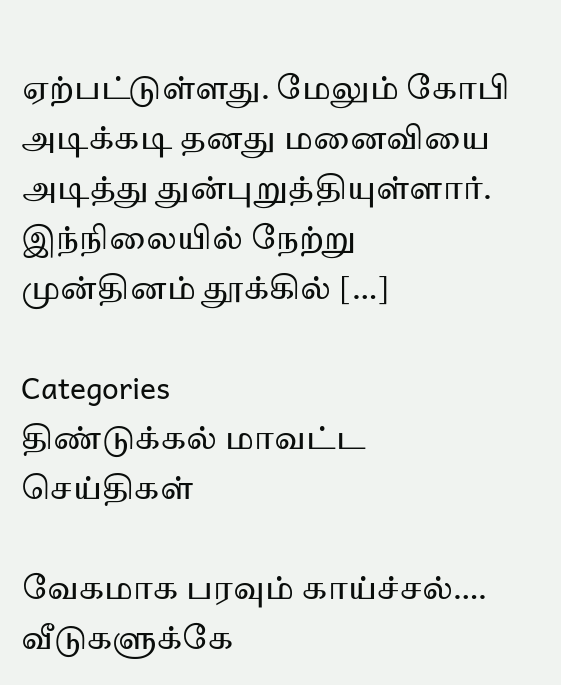ஏற்பட்டுள்ளது. மேலும் கோபி அடிக்கடி தனது மனைவியை அடித்து துன்புறுத்தியுள்ளார். இந்நிலையில் நேற்று முன்தினம் தூக்கில் […]

Categories
திண்டுக்கல் மாவட்ட செய்திகள்

வேகமாக பரவும் காய்ச்சல்…. வீடுகளுக்கே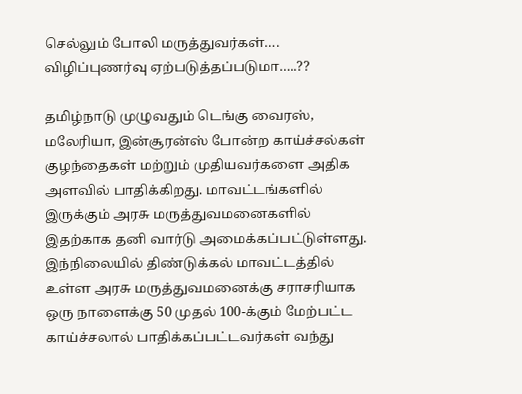செல்லும் போலி மருத்துவர்கள்…. விழிப்புணர்வு ஏற்படுத்தப்படுமா…..??

தமிழ்நாடு முழுவதும் டெங்கு வைரஸ், மலேரியா, இன்சூரன்ஸ் போன்ற காய்ச்சல்கள் குழந்தைகள் மற்றும் முதியவர்களை அதிக அளவில் பாதிக்கிறது. மாவட்டங்களில் இருக்கும் அரசு மருத்துவமனைகளில் இதற்காக தனி வார்டு அமைக்கப்பட்டுள்ளது. இந்நிலையில் திண்டுக்கல் மாவட்டத்தில் உள்ள அரசு மருத்துவமனைக்கு சராசரியாக ஒரு நாளைக்கு 50 முதல் 100-க்கும் மேற்பட்ட காய்ச்சலால் பாதிக்கப்பட்டவர்கள் வந்து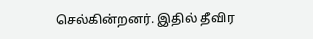செல்கின்றனர். இதில் தீவிர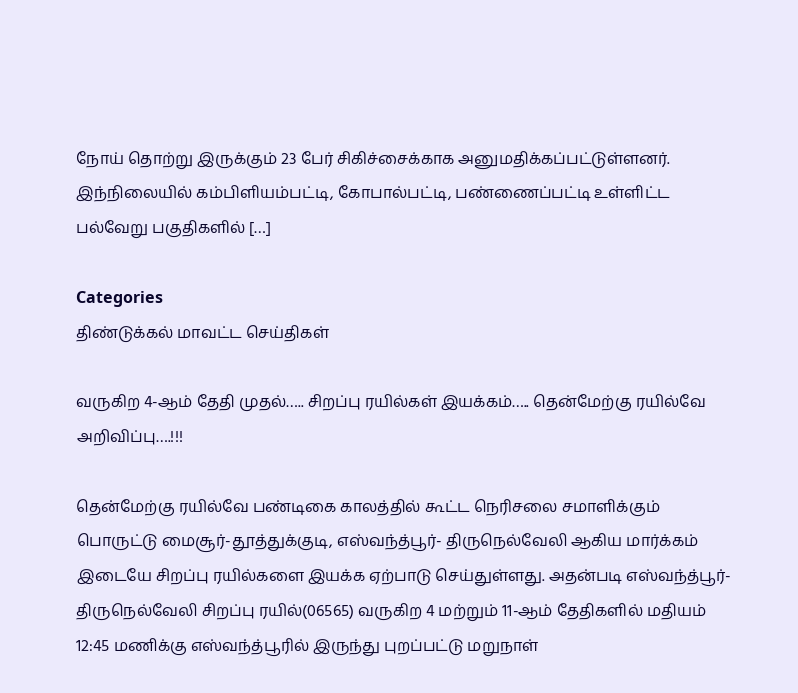நோய் தொற்று இருக்கும் 23 பேர் சிகிச்சைக்காக அனுமதிக்கப்பட்டுள்ளனர். இந்நிலையில் கம்பிளியம்பட்டி, கோபால்பட்டி, பண்ணைப்பட்டி உள்ளிட்ட பல்வேறு பகுதிகளில் […]

Categories
திண்டுக்கல் மாவட்ட செய்திகள்

வருகிற 4-ஆம் தேதி முதல்….. சிறப்பு ரயில்கள் இயக்கம்….. தென்மேற்கு ரயில்வே அறிவிப்பு….!!!

தென்மேற்கு ரயில்வே பண்டிகை காலத்தில் கூட்ட நெரிசலை சமாளிக்கும் பொருட்டு மைசூர்-தூத்துக்குடி, எஸ்வந்த்பூர்- திருநெல்வேலி ஆகிய மார்க்கம் இடையே சிறப்பு ரயில்களை இயக்க ஏற்பாடு செய்துள்ளது. அதன்படி எஸ்வந்த்பூர்- திருநெல்வேலி சிறப்பு ரயில்(06565) வருகிற 4 மற்றும் 11-ஆம் தேதிகளில் மதியம் 12:45 மணிக்கு எஸ்வந்த்பூரில் இருந்து புறப்பட்டு மறுநாள்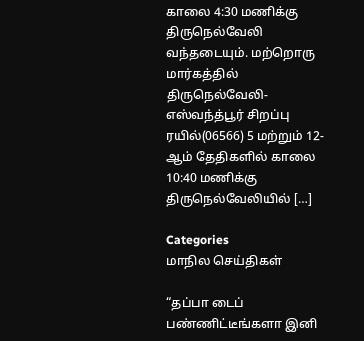காலை 4:30 மணிக்கு திருநெல்வேலி வந்தடையும். மற்றொரு மார்கத்தில் திருநெல்வேலி- எஸ்வந்த்பூர் சிறப்பு ரயில்(06566) 5 மற்றும் 12-ஆம் தேதிகளில் காலை 10:40 மணிக்கு திருநெல்வேலியில் […]

Categories
மாநில செய்திகள்

“தப்பா டைப் பண்ணிட்டீங்களா இனி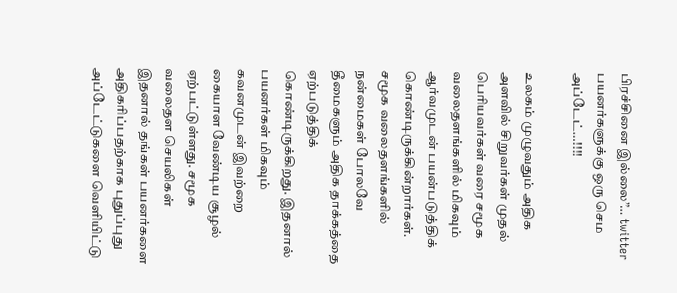பிரச்சினை இல்லை”… twitter பயனர்களுக்கு ஒரு செம அப்டேட்…!!!!

உலகம் முழுவதும் அதிக அளவில் சிறுவர்கள் முதல் பெரியவர்கள் வரை சமூக வலைதளங்களில் மிகவும் ஆர்வமுடன் பயன்படுத்திக் கொண்டிருக்கின்றார்கள். சமூக வலைதளங்களில் நன்மைகள் போலவே தீமைகளும் அதிக தாக்கத்தை ஏற்படுத்திக் கொண்டிருக்கிறது. இதனால் பயனர்கள் மிகவும் கவனமுடன் இவற்றை கையாள வேண்டிய சூழல் ஏற்பட்டுள்ளது. சமூக வலைதள செயலிகள் இதனால் தங்கள் பயனர்களை அதிகரிப்பதற்காக புதுப்புது அப்டேட்டுகளை வெளியிட்டு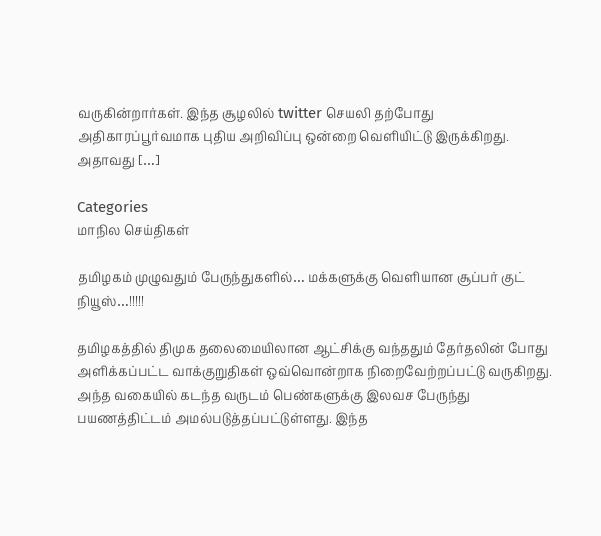வருகின்றார்கள். இந்த சூழலில் twitter செயலி தற்போது அதிகாரப்பூர்வமாக புதிய அறிவிப்பு ஒன்றை வெளியிட்டு இருக்கிறது. அதாவது […]

Categories
மாநில செய்திகள்

தமிழகம் முழுவதும் பேருந்துகளில்… மக்களுக்கு வெளியான சூப்பர் குட் நியூஸ்…!!!!!

தமிழகத்தில் திமுக தலைமையிலான ஆட்சிக்கு வந்ததும் தேர்தலின் போது அளிக்கப்பட்ட வாக்குறுதிகள் ஒவ்வொன்றாக நிறைவேற்றப்பட்டு வருகிறது. அந்த வகையில் கடந்த வருடம் பெண்களுக்கு இலவச பேருந்து பயணத்திட்டம் அமல்படுத்தப்பட்டுள்ளது. இந்த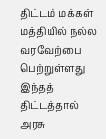திட்டம் மக்கள் மத்தியில் நல்ல வரவேற்பை பெற்றுள்ளது இந்தத் திட்டத்தால் அரசு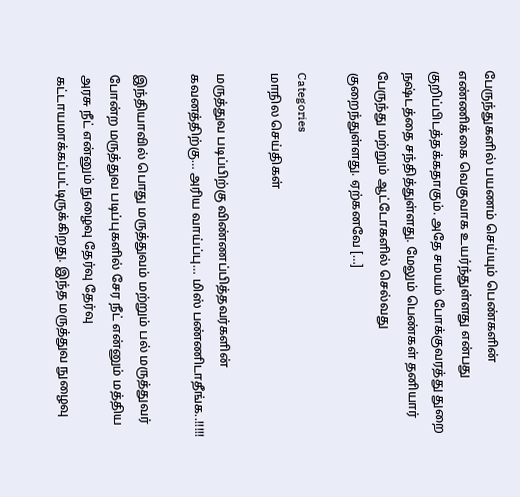பேருந்துகளில் பயணம் செய்யும் பெண்களின் எண்ணிக்கை வெகுவாக உயர்ந்துள்ளது என்பது குறிப்பிடத்தக்கதாகும். அதே சமயம் போக்குவரத்து துறை நஷ்டத்தை சந்தித்துள்ளது. மேலும் பெண்கள் தனியார் பேருந்து மற்றும் ஆட்டோகளில் செல்வது குறைந்துள்ளது. ஏற்கனவே […]

Categories
மாநில செய்திகள்

மருத்துவ படிப்பிற்கு விண்ணப்பித்தவர்களின் கவனத்திற்கு… அரிய வாய்ப்பு… மிஸ் பண்ணிடாதீங்க..!!!!!

இந்தியாவில் பொது மருத்துவம் மற்றும் பல் மருத்துவர் போன்ற மருத்துவ படிப்புகளில் சேர நீட் என்னும் மத்திய அரசு நீட் என்னும் நுழைவு தேர்வு தேர்வு கட்டாயமாக்கப்பட்டிருக்கிறது. இந்த மருத்துவ நுழைவு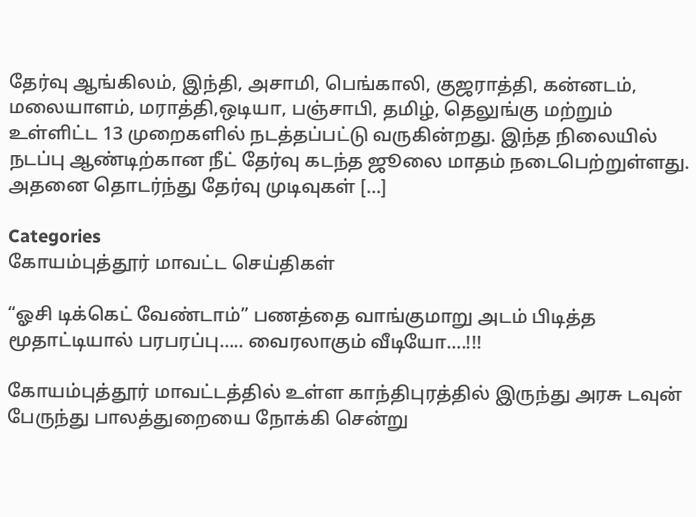தேர்வு ஆங்கிலம், இந்தி, அசாமி, பெங்காலி, குஜராத்தி, கன்னடம், மலையாளம், மராத்தி,ஒடியா, பஞ்சாபி, தமிழ், தெலுங்கு மற்றும்  உள்ளிட்ட 13 முறைகளில் நடத்தப்பட்டு வருகின்றது. இந்த நிலையில் நடப்பு ஆண்டிற்கான நீட் தேர்வு கடந்த ஜூலை மாதம் நடைபெற்றுள்ளது. அதனை தொடர்ந்து தேர்வு முடிவுகள் […]

Categories
கோயம்புத்தூர் மாவட்ட செய்திகள்

“ஓசி டிக்கெட் வேண்டாம்” பணத்தை வாங்குமாறு அடம் பிடித்த மூதாட்டியால் பரபரப்பு….. வைரலாகும் வீடியோ….!!!

கோயம்புத்தூர் மாவட்டத்தில் உள்ள காந்திபுரத்தில் இருந்து அரசு டவுன் பேருந்து பாலத்துறையை நோக்கி சென்று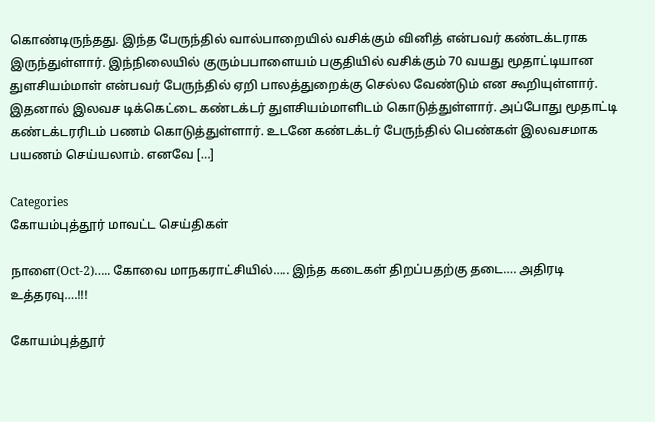கொண்டிருந்தது. இந்த பேருந்தில் வால்பாறையில் வசிக்கும் வினித் என்பவர் கண்டக்டராக இருந்துள்ளார். இந்நிலையில் குரும்பபாளையம் பகுதியில் வசிக்கும் 70 வயது மூதாட்டியான துளசியம்மாள் என்பவர் பேருந்தில் ஏறி பாலத்துறைக்கு செல்ல வேண்டும் என கூறியுள்ளார். இதனால் இலவச டிக்கெட்டை கண்டக்டர் துளசியம்மாளிடம் கொடுத்துள்ளார். அப்போது மூதாட்டி கண்டக்டரரிடம் பணம் கொடுத்துள்ளார். உடனே கண்டக்டர் பேருந்தில் பெண்கள் இலவசமாக பயணம் செய்யலாம். எனவே […]

Categories
கோயம்புத்தூர் மாவட்ட செய்திகள்

நாளை(Oct-2)….. கோவை மாநகராட்சியில்….. இந்த கடைகள் திறப்பதற்கு தடை…. அதிரடி உத்தரவு….!!!

கோயம்புத்தூர்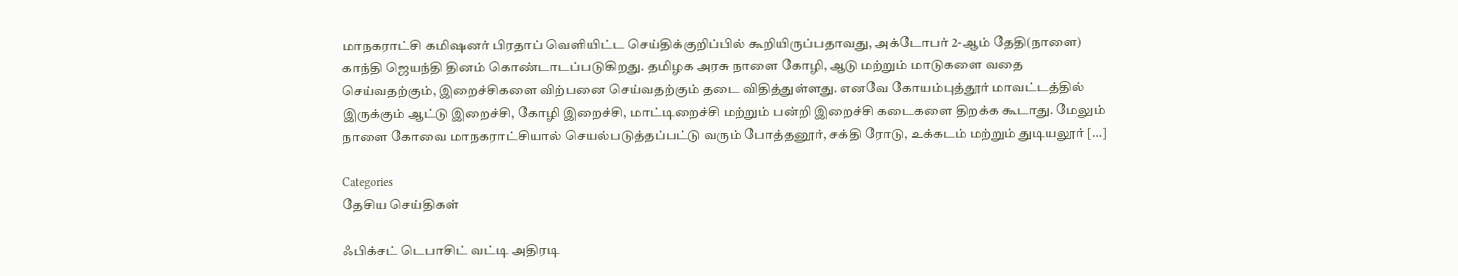மாநகராட்சி கமிஷனர் பிரதாப் வெளியிட்ட செய்திக்குறிப்பில் கூறியிருப்பதாவது, அக்டோபர் 2-ஆம் தேதி(நாளை) காந்தி ஜெயந்தி தினம் கொண்டாடப்படுகிறது. தமிழக அரசு நாளை கோழி, ஆடு மற்றும் மாடுகளை வதை செய்வதற்கும், இறைச்சிகளை விற்பனை செய்வதற்கும் தடை விதித்துள்ளது. எனவே கோயம்புத்தூர் மாவட்டத்தில் இருக்கும் ஆட்டு இறைச்சி, கோழி இறைச்சி, மாட்டிறைச்சி மற்றும் பன்றி இறைச்சி கடைகளை திறக்க கூடாது. மேலும் நாளை கோவை மாநகராட்சியால் செயல்படுத்தப்பட்டு வரும் போத்தனூர், சக்தி ரோடு, உக்கடம் மற்றும் துடியலூர் […]

Categories
தேசிய செய்திகள்

ஃபிக்சட் டெபாசிட் வட்டி அதிரடி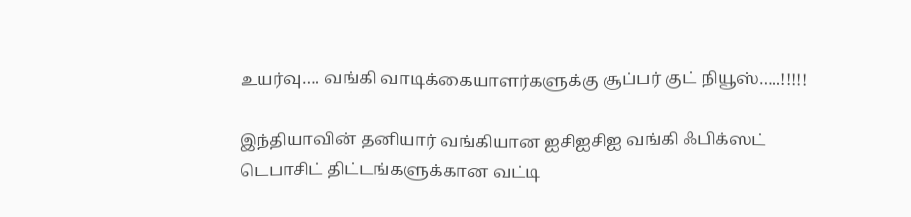உயர்வு…. வங்கி வாடிக்கையாளர்களுக்கு சூப்பர் குட் நியூஸ்…..!!!!!

இந்தியாவின் தனியார் வங்கியான ஐசிஐசிஐ வங்கி ஃபிக்ஸட் டெபாசிட் திட்டங்களுக்கான வட்டி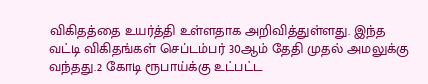விகிதத்தை உயர்த்தி உள்ளதாக அறிவித்துள்ளது. இந்த வட்டி விகிதங்கள் செப்டம்பர் 30ஆம் தேதி முதல் அமலுக்கு வந்தது.2 கோடி ரூபாய்க்கு உட்பட்ட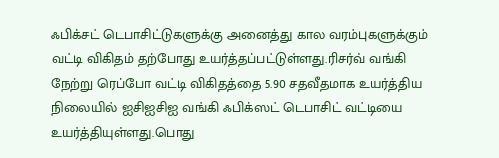ஃபிக்சட் டெபாசிட்டுகளுக்கு அனைத்து கால வரம்புகளுக்கும் வட்டி விகிதம் தற்போது உயர்த்தப்பட்டுள்ளது.ரிசர்வ் வங்கி நேற்று ரெப்போ வட்டி விகிதத்தை 5.90 சதவீதமாக உயர்த்திய நிலையில் ஐசிஐசிஐ வங்கி ஃபிக்ஸட் டெபாசிட் வட்டியை உயர்த்தியுள்ளது.பொது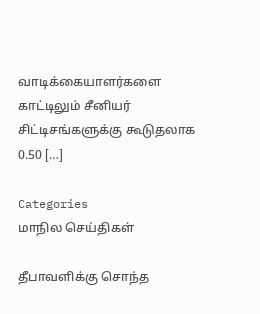வாடிக்கையாளர்களை காட்டிலும் சீனியர் சிட்டிசங்களுக்கு கூடுதலாக 0.50 […]

Categories
மாநில செய்திகள்

தீபாவளிக்கு சொந்த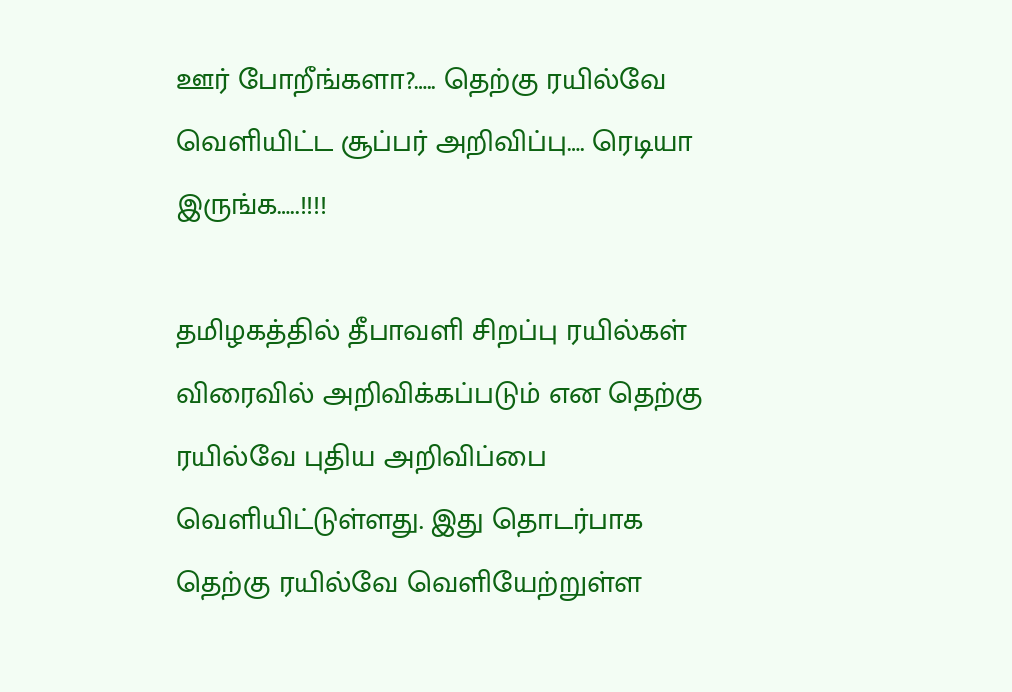ஊர் போறீங்களா?….. தெற்கு ரயில்வே வெளியிட்ட சூப்பர் அறிவிப்பு…. ரெடியா இருங்க…..!!!!

தமிழகத்தில் தீபாவளி சிறப்பு ரயில்கள் விரைவில் அறிவிக்கப்படும் என தெற்கு ரயில்வே புதிய அறிவிப்பை வெளியிட்டுள்ளது. இது தொடர்பாக தெற்கு ரயில்வே வெளியேற்றுள்ள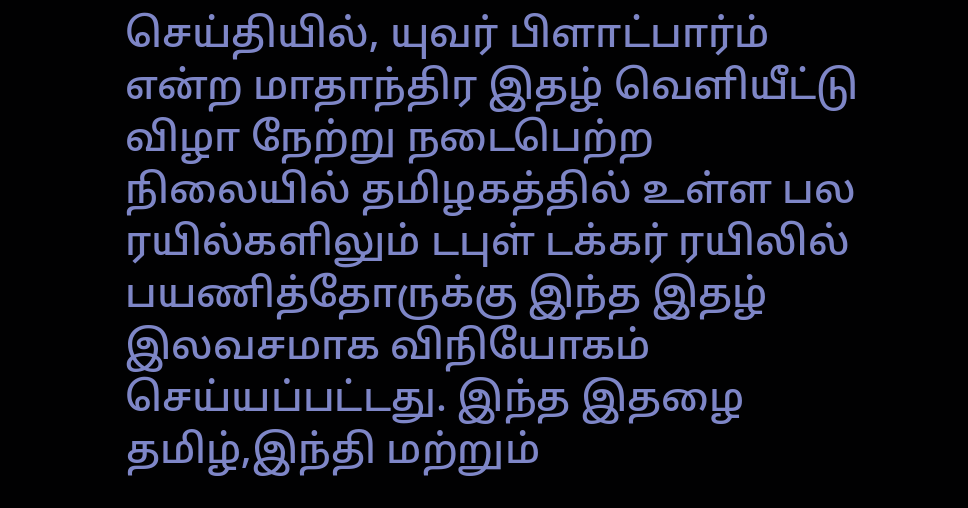செய்தியில், யுவர் பிளாட்பார்ம் என்ற மாதாந்திர இதழ் வெளியீட்டு விழா நேற்று நடைபெற்ற நிலையில் தமிழகத்தில் உள்ள பல ரயில்களிலும் டபுள் டக்கர் ரயிலில் பயணித்தோருக்கு இந்த இதழ் இலவசமாக விநியோகம் செய்யப்பட்டது. இந்த இதழை தமிழ்,இந்தி மற்றும்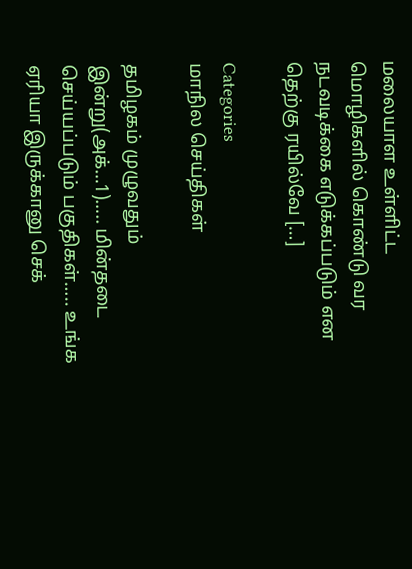மலையாள உள்ளிட்ட மொழிகளில் கொண்டு வர நடவடிக்கை எடுக்கப்படும் என தெற்கு ரயில்வே […]

Categories
மாநில செய்திகள்

தமிழகம் முழுவதும் இன்று(அக்…1)….. மின்தடை செய்யப்படும் பகுதிகள்….. உங்க ஏரியா இருக்கானு செக்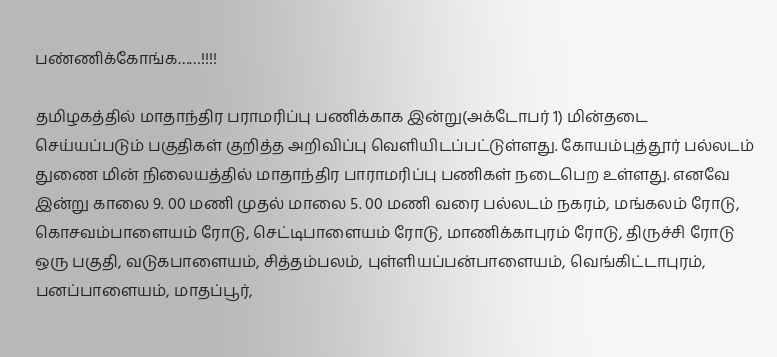பண்ணிக்கோங்க……!!!!

தமிழகத்தில் மாதாந்திர பராமரிப்பு பணிக்காக இன்று(அக்டோபர் 1) மின்தடை செய்யப்படும் பகுதிகள் குறித்த அறிவிப்பு வெளியிடப்பட்டுள்ளது. கோயம்புத்தூர் பல்லடம் துணை மின் நிலையத்தில் மாதாந்திர பாராமரிப்பு பணிகள் நடைபெற உள்ளது. எனவே இன்று காலை 9. 00 மணி முதல் மாலை 5. 00 மணி வரை பல்லடம் நகரம், மங்கலம் ரோடு, கொசவம்பாளையம் ரோடு, செட்டிபாளையம் ரோடு, மாணிக்காபுரம் ரோடு, திருச்சி ரோடு ஒரு பகுதி, வடுகபாளையம், சித்தம்பலம், புள்ளியப்பன்பாளையம், வெங்கிட்டாபுரம், பனப்பாளையம், மாதப்பூர்,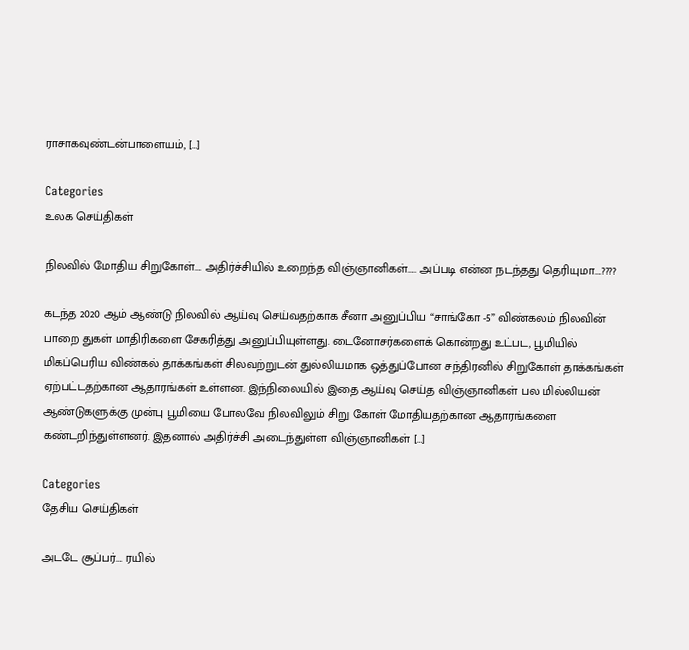ராசாகவுண்டன்பாளையம், […]

Categories
உலக செய்திகள்

நிலவில் மோதிய சிறுகோள்…. அதிர்ச்சியில் உறைந்த விஞ்ஞானிகள்….. அப்படி என்ன நடந்தது தெரியுமா….????

கடந்த 2020 ஆம் ஆண்டு நிலவில் ஆய்வு செய்வதற்காக சீனா அனுப்பிய “சாங்கோ -5” விண்கலம் நிலவின் பாறை துகள் மாதிரிகளை சேகரித்து அனுப்பியுள்ளது. டைனோசர்களைக் கொன்றது உட்பட, பூமியில் மிகப்பெரிய விண்கல் தாக்கங்கள் சிலவற்றுடன் துல்லியமாக ஒத்துப்போன சந்திரனில் சிறுகோள் தாக்கங்கள் ஏற்பட்டதற்கான ஆதாரங்கள் உள்ளன. இந்நிலையில் இதை ஆய்வு செய்த விஞ்ஞானிகள் பல மில்லியன் ஆண்டுகளுக்கு முன்பு பூமியை போலவே நிலவிலும் சிறு கோள் மோதியதற்கான ஆதாரங்களை கண்டறிந்துள்ளனர். இதனால் அதிர்ச்சி அடைந்துள்ள விஞ்ஞானிகள் […]

Categories
தேசிய செய்திகள்

அடடே சூப்பர்…. ரயில்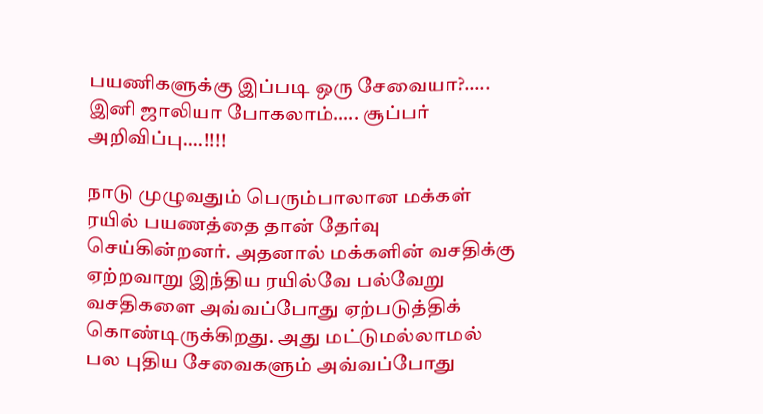பயணிகளுக்கு இப்படி ஒரு சேவையா?….. இனி ஜாலியா போகலாம்….. சூப்பர் அறிவிப்பு….!!!!

நாடு முழுவதும் பெரும்பாலான மக்கள் ரயில் பயணத்தை தான் தேர்வு செய்கின்றனர். அதனால் மக்களின் வசதிக்கு ஏற்றவாறு இந்திய ரயில்வே பல்வேறு வசதிகளை அவ்வப்போது ஏற்படுத்திக் கொண்டிருக்கிறது. அது மட்டுமல்லாமல் பல புதிய சேவைகளும் அவ்வப்போது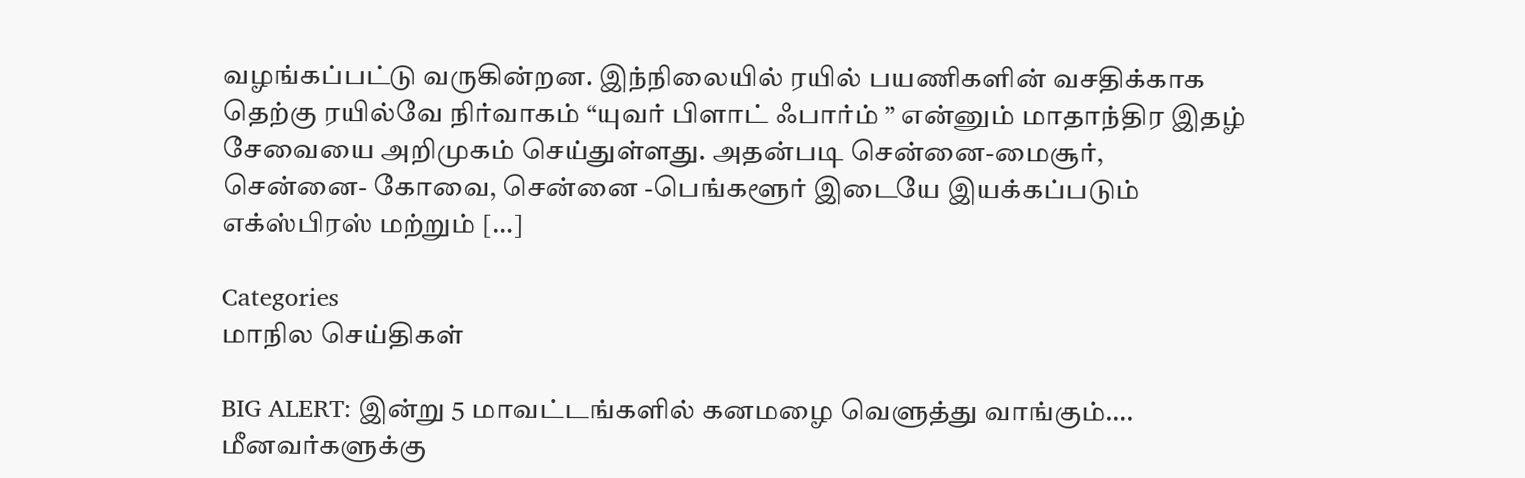வழங்கப்பட்டு வருகின்றன. இந்நிலையில் ரயில் பயணிகளின் வசதிக்காக தெற்கு ரயில்வே நிர்வாகம் “யுவர் பிளாட் ஃபார்ம் ” என்னும் மாதாந்திர இதழ் சேவையை அறிமுகம் செய்துள்ளது. அதன்படி சென்னை-மைசூர், சென்னை- கோவை, சென்னை -பெங்களூர் இடையே இயக்கப்படும் எக்ஸ்பிரஸ் மற்றும் […]

Categories
மாநில செய்திகள்

BIG ALERT: இன்று 5 மாவட்டங்களில் கனமழை வெளுத்து வாங்கும்…. மீனவர்களுக்கு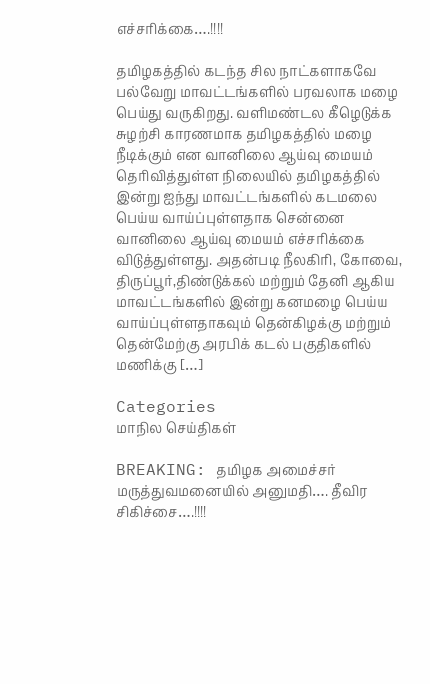எச்சரிக்கை….!!!!

தமிழகத்தில் கடந்த சில நாட்களாகவே பல்வேறு மாவட்டங்களில் பரவலாக மழை பெய்து வருகிறது. வளிமண்டல கீழெடுக்க சுழற்சி காரணமாக தமிழகத்தில் மழை நீடிக்கும் என வானிலை ஆய்வு மையம் தெரிவித்துள்ள நிலையில் தமிழகத்தில் இன்று ஐந்து மாவட்டங்களில் கடமலை பெய்ய வாய்ப்புள்ளதாக சென்னை வானிலை ஆய்வு மையம் எச்சரிக்கை விடுத்துள்ளது. அதன்படி நீலகிரி, கோவை, திருப்பூர்,திண்டுக்கல் மற்றும் தேனி ஆகிய மாவட்டங்களில் இன்று கனமழை பெய்ய வாய்ப்புள்ளதாகவும் தென்கிழக்கு மற்றும் தென்மேற்கு அரபிக் கடல் பகுதிகளில் மணிக்கு […]

Categories
மாநில செய்திகள்

BREAKING: தமிழக அமைச்சர் மருத்துவமனையில் அனுமதி…. தீவிர சிகிச்சை….!!!!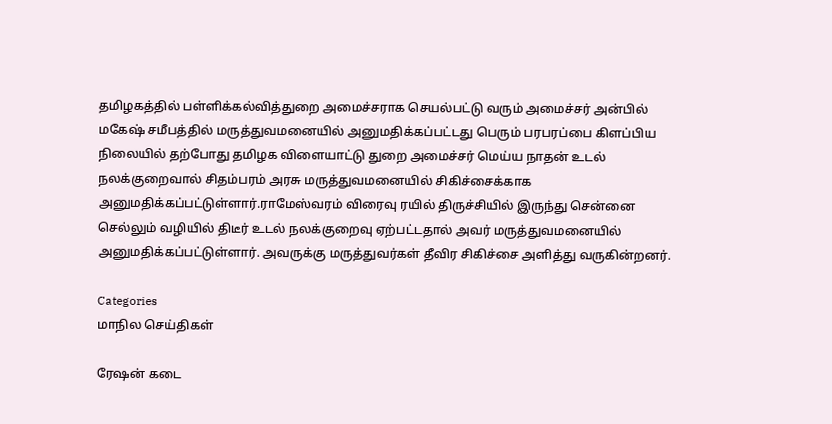தமிழகத்தில் பள்ளிக்கல்வித்துறை அமைச்சராக செயல்பட்டு வரும் அமைச்சர் அன்பில் மகேஷ் சமீபத்தில் மருத்துவமனையில் அனுமதிக்கப்பட்டது பெரும் பரபரப்பை கிளப்பிய நிலையில் தற்போது தமிழக விளையாட்டு துறை அமைச்சர் மெய்ய நாதன் உடல் நலக்குறைவால் சிதம்பரம் அரசு மருத்துவமனையில் சிகிச்சைக்காக அனுமதிக்கப்பட்டுள்ளார்.ராமேஸ்வரம் விரைவு ரயில் திருச்சியில் இருந்து சென்னை செல்லும் வழியில் திடீர் உடல் நலக்குறைவு ஏற்பட்டதால் அவர் மருத்துவமனையில் அனுமதிக்கப்பட்டுள்ளார். அவருக்கு மருத்துவர்கள் தீவிர சிகிச்சை அளித்து வருகின்றனர்.

Categories
மாநில செய்திகள்

ரேஷன் கடை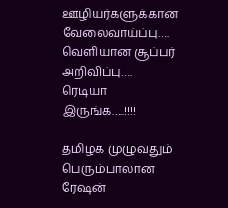ஊழியர்களுக்கான வேலைவாய்ப்பு…. வெளியான சூப்பர் அறிவிப்பு…. ரெடியா இருங்க…..!!!!

தமிழக முழுவதும் பெரும்பாலான ரேஷன்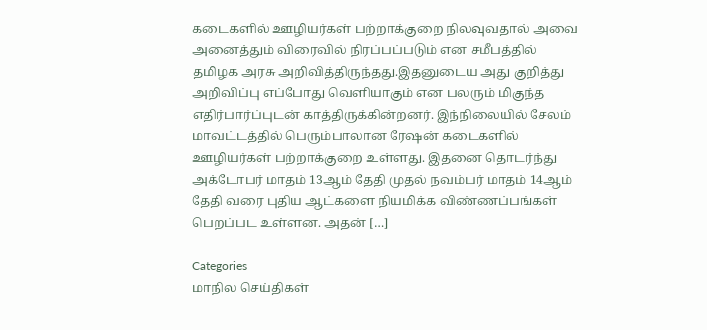கடைகளில் ஊழியர்கள் பற்றாக்குறை நிலவுவதால் அவை அனைத்தும் விரைவில் நிரப்பப்படும் என சமீபத்தில் தமிழக அரசு அறிவித்திருந்தது.இதனுடைய அது குறித்து அறிவிப்பு எப்போது வெளியாகும் என பலரும் மிகுந்த எதிர்பார்ப்புடன் காத்திருக்கின்றனர். இந்நிலையில் சேலம் மாவட்டத்தில் பெரும்பாலான ரேஷன் கடைகளில் ஊழியர்கள் பற்றாக்குறை உள்ளது. இதனை தொடர்ந்து அக்டோபர் மாதம் 13ஆம் தேதி முதல் நவம்பர் மாதம் 14ஆம் தேதி வரை புதிய ஆட்களை நியமிக்க விண்ணப்பங்கள் பெறப்பட உள்ளன. அதன் […]

Categories
மாநில செய்திகள்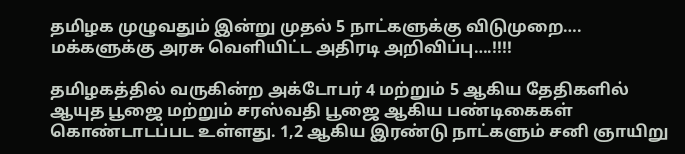தமிழக முழுவதும் இன்று முதல் 5 நாட்களுக்கு விடுமுறை…. மக்களுக்கு அரசு வெளியிட்ட அதிரடி அறிவிப்பு….!!!!

தமிழகத்தில் வருகின்ற அக்டோபர் 4 மற்றும் 5 ஆகிய தேதிகளில் ஆயுத பூஜை மற்றும் சரஸ்வதி பூஜை ஆகிய பண்டிகைகள் கொண்டாடப்பட உள்ளது. 1,2 ஆகிய இரண்டு நாட்களும் சனி ஞாயிறு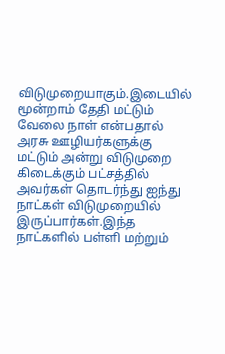விடுமுறையாகும்.இடையில் மூன்றாம் தேதி மட்டும் வேலை நாள் என்பதால் அரசு ஊழியர்களுக்கு மட்டும் அன்று விடுமுறை கிடைக்கும் பட்சத்தில் அவர்கள் தொடர்ந்து ஐந்து நாட்கள் விடுமுறையில் இருப்பார்கள்.இந்த நாட்களில் பள்ளி மற்றும்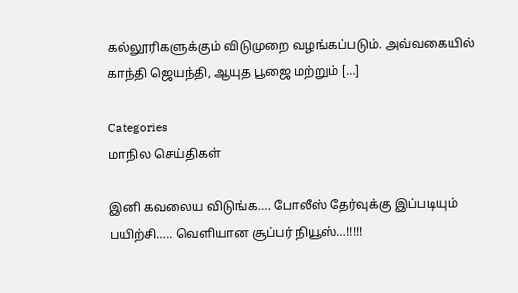கல்லூரிகளுக்கும் விடுமுறை வழங்கப்படும். அவ்வகையில் காந்தி ஜெயந்தி, ஆயுத பூஜை மற்றும் […]

Categories
மாநில செய்திகள்

இனி கவலைய விடுங்க…. போலீஸ் தேர்வுக்கு இப்படியும் பயிற்சி….. வெளியான சூப்பர் நியூஸ்…!!!!!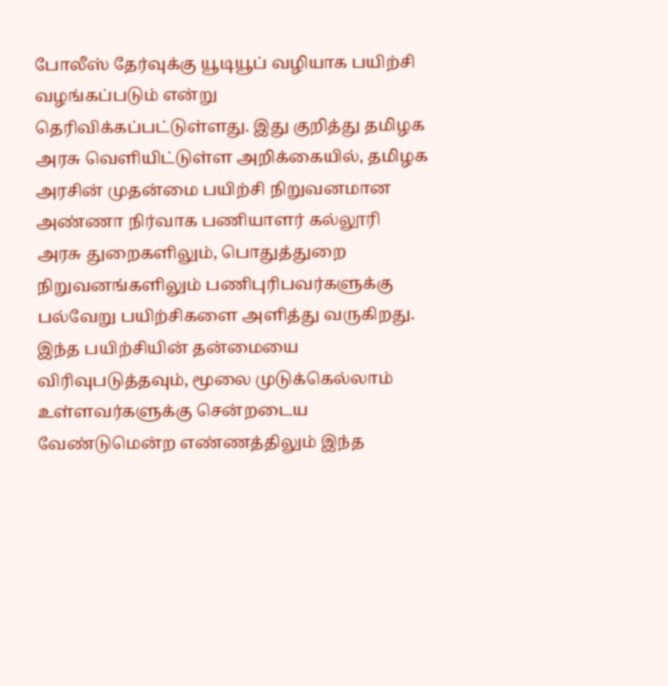போலீஸ் தேர்வுக்கு யூடியூப் வழியாக பயிற்சி வழங்கப்படும் என்று தெரிவிக்கப்பட்டுள்ளது. இது குறித்து தமிழக அரசு வெளியிட்டுள்ள அறிக்கையில், தமிழக அரசின் முதன்மை பயிற்சி நிறுவனமான அண்ணா நிர்வாக பணியாளர் கல்லூரி அரசு துறைகளிலும், பொதுத்துறை நிறுவனங்களிலும் பணிபுரிபவர்களுக்கு பல்வேறு பயிற்சிகளை அளித்து வருகிறது. இந்த பயிற்சியின் தன்மையை விரிவுபடுத்தவும், மூலை முடுக்கெல்லாம் உள்ளவர்களுக்கு சென்றடைய வேண்டுமென்ற எண்ணத்திலும் இந்த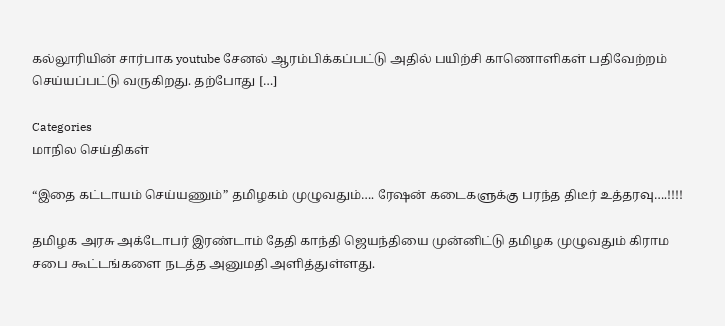கல்லூரியின் சார்பாக youtube சேனல் ஆரம்பிக்கப்பட்டு அதில் பயிற்சி காணொளிகள் பதிவேற்றம் செய்யப்பட்டு வருகிறது. தற்போது […]

Categories
மாநில செய்திகள்

“இதை கட்டாயம் செய்யணும்” தமிழகம் முழுவதும்…. ரேஷன் கடைகளுக்கு பரந்த திடீர் உத்தரவு….!!!!

தமிழக அரசு அக்டோபர் இரண்டாம் தேதி காந்தி ஜெயந்தியை முன்னிட்டு தமிழக முழுவதும் கிராம சபை கூட்டங்களை நடத்த அனுமதி அளித்துள்ளது.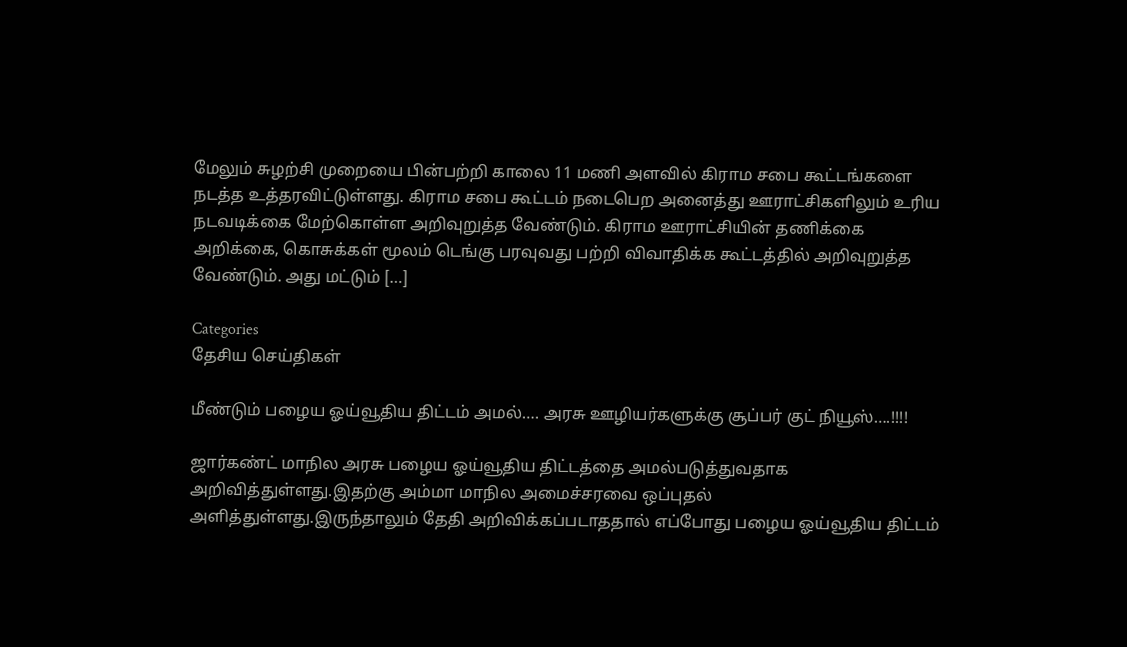மேலும் சுழற்சி முறையை பின்பற்றி காலை 11 மணி அளவில் கிராம சபை கூட்டங்களை நடத்த உத்தரவிட்டுள்ளது. கிராம சபை கூட்டம் நடைபெற அனைத்து ஊராட்சிகளிலும் உரிய நடவடிக்கை மேற்கொள்ள அறிவுறுத்த வேண்டும். கிராம ஊராட்சியின் தணிக்கை அறிக்கை, கொசுக்கள் மூலம் டெங்கு பரவுவது பற்றி விவாதிக்க கூட்டத்தில் அறிவுறுத்த வேண்டும். அது மட்டும் […]

Categories
தேசிய செய்திகள்

மீண்டும் பழைய ஓய்வூதிய திட்டம் அமல்…. அரசு ஊழியர்களுக்கு சூப்பர் குட் நியூஸ்….!!!!

ஜார்கண்ட் மாநில அரசு பழைய ஓய்வூதிய திட்டத்தை அமல்படுத்துவதாக அறிவித்துள்ளது.இதற்கு அம்மா மாநில அமைச்சரவை ஒப்புதல் அளித்துள்ளது.இருந்தாலும் தேதி அறிவிக்கப்படாததால் எப்போது பழைய ஓய்வூதிய திட்டம்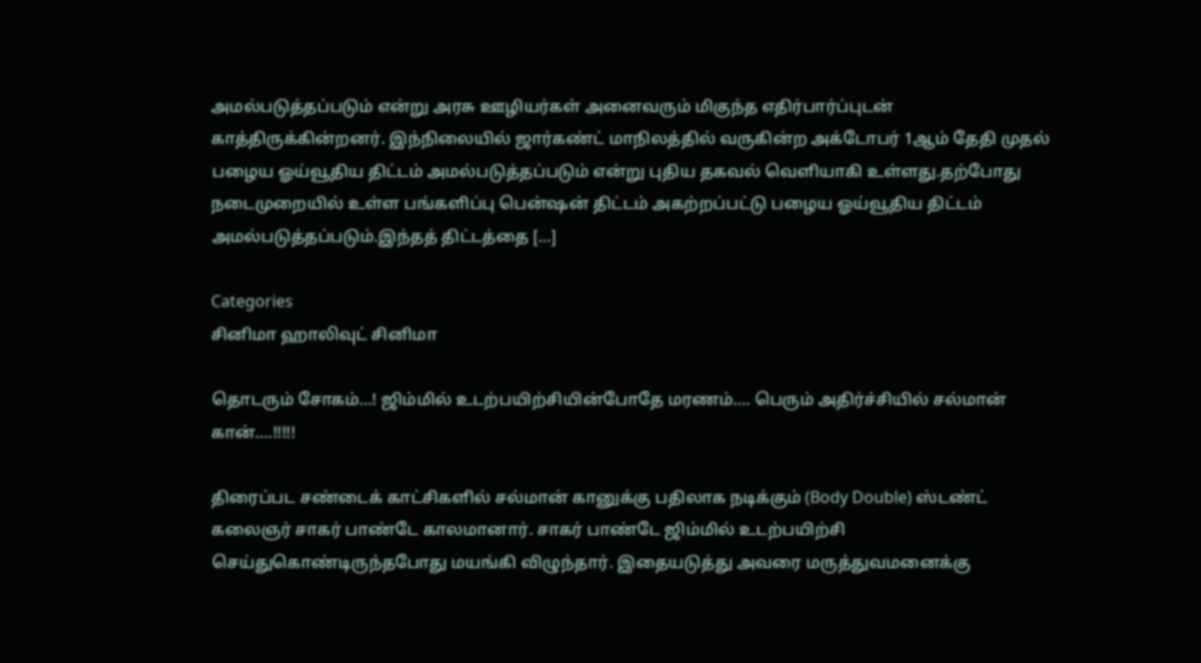அமல்படுத்தப்படும் என்று அரசு ஊழியர்கள் அனைவரும் மிகுந்த எதிர்பார்ப்புடன் காத்திருக்கின்றனர். இந்நிலையில் ஜார்கண்ட் மாநிலத்தில் வருகின்ற அக்டோபர் 1ஆம் தேதி முதல் பழைய ஓய்வூதிய திட்டம் அமல்படுத்தப்படும் என்று புதிய தகவல் வெளியாகி உள்ளது.தற்போது நடைமுறையில் உள்ள பங்களிப்பு பென்ஷன் திட்டம் அகற்றப்பட்டு பழைய ஓய்வூதிய திட்டம் அமல்படுத்தப்படும்.இந்தத் திட்டத்தை […]

Categories
சினிமா ஹாலிவுட் சினிமா

தொடரும் சோகம்…! ஜிம்மில் உடற்பயிற்சியின்போதே மரணம்…. பெரும் அதிர்ச்சியில் சல்மான் கான்….!!!!!

திரைப்பட சண்டைக் காட்சிகளில் சல்மான் கானுக்கு பதிலாக நடிக்கும் (Body Double) ஸ்டண்ட் கலைஞர் சாகர் பாண்டே காலமானார். சாகர் பாண்டே ஜிம்மில் உடற்பயிற்சி செய்துகொண்டிருந்தபோது மயங்கி விழுந்தார். இதையடுத்து அவரை மருத்துவமனைக்கு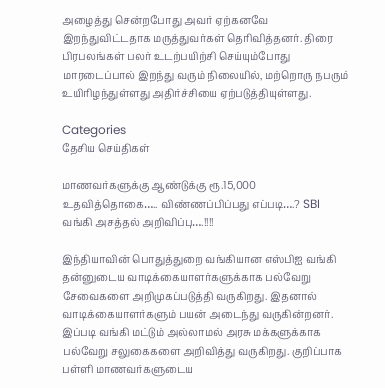அழைத்து சென்றபோது அவர் ஏற்கனவே இறந்துவிட்டதாக மருத்துவர்கள் தெரிவித்தனர். திரை பிரபலங்கள் பலர் உடற்பயிற்சி செய்யும்போது மாரடைப்பால் இறந்து வரும் நிலையில், மற்றொரு நபரும் உயிரிழந்துள்ளது அதிர்ச்சியை ஏற்படுத்தியுள்ளது.

Categories
தேசிய செய்திகள்

மாணவர்களுக்கு ஆண்டுக்கு ரூ.15,000 உதவித்தொகை….. விண்ணப்பிப்பது எப்படி….? SBI வங்கி அசத்தல் அறிவிப்பு….!!!!

இந்தியாவின் பொதுத்துறை வங்கியான எஸ்பிஐ வங்கி தன்னுடைய வாடிக்கையாளர்களுக்காக பல்வேறு சேவைகளை அறிமுகப்படுத்தி வருகிறது. இதனால் வாடிக்கையாளர்களும் பயன் அடைந்து வருகின்றனர். இப்படி வங்கி மட்டும் அல்லாமல் அரசு மக்களுக்காக பல்வேறு சலுகைகளை அறிவித்து வருகிறது. குறிப்பாக பள்ளி மாணவர்களுடைய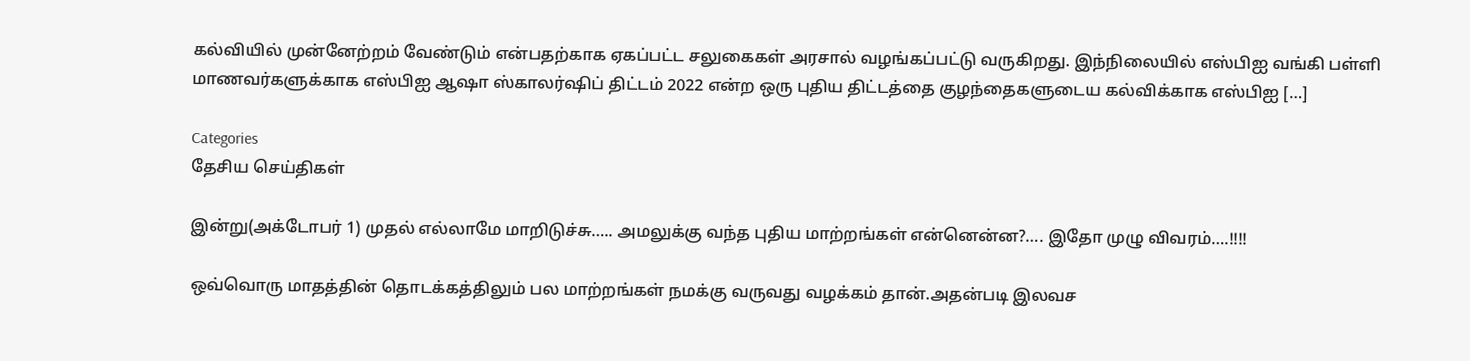கல்வியில் முன்னேற்றம் வேண்டும் என்பதற்காக ஏகப்பட்ட சலுகைகள் அரசால் வழங்கப்பட்டு வருகிறது. இந்நிலையில் எஸ்பிஐ வங்கி பள்ளி மாணவர்களுக்காக எஸ்பிஐ ஆஷா ஸ்காலர்ஷிப் திட்டம் 2022 என்ற ஒரு புதிய திட்டத்தை குழந்தைகளுடைய கல்விக்காக எஸ்பிஐ […]

Categories
தேசிய செய்திகள்

இன்று(அக்டோபர் 1) முதல் எல்லாமே மாறிடுச்சு….. அமலுக்கு வந்த புதிய மாற்றங்கள் என்னென்ன?…. இதோ முழு விவரம்….!!!!

ஒவ்வொரு மாதத்தின் தொடக்கத்திலும் பல மாற்றங்கள் நமக்கு வருவது வழக்கம் தான்.அதன்படி இலவச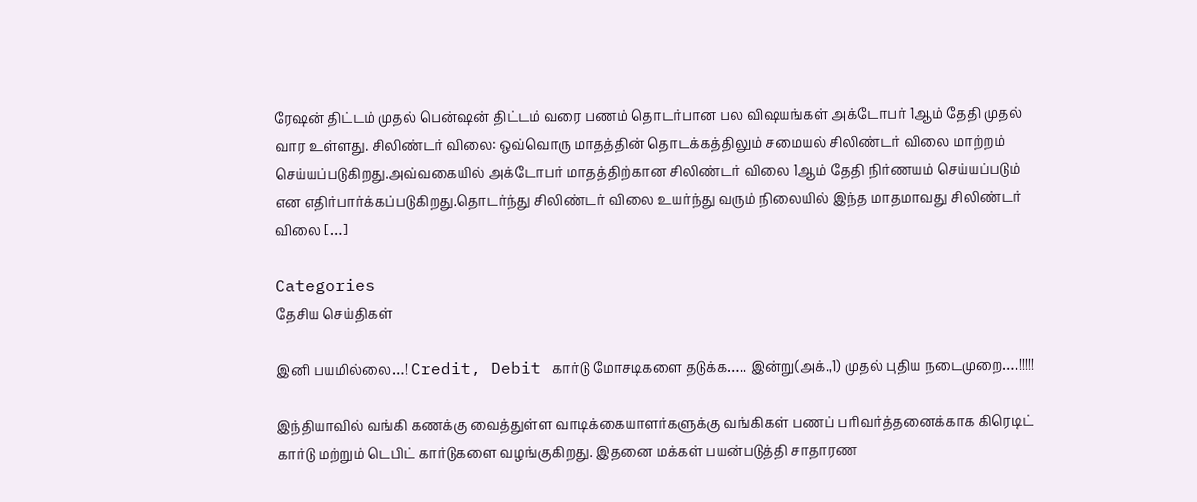ரேஷன் திட்டம் முதல் பென்ஷன் திட்டம் வரை பணம் தொடர்பான பல விஷயங்கள் அக்டோபர் 1ஆம் தேதி முதல் வார உள்ளது. சிலிண்டர் விலை: ஒவ்வொரு மாதத்தின் தொடக்கத்திலும் சமையல் சிலிண்டர் விலை மாற்றம் செய்யப்படுகிறது.அவ்வகையில் அக்டோபர் மாதத்திற்கான சிலிண்டர் விலை 1ஆம் தேதி நிர்ணயம் செய்யப்படும் என எதிர்பார்க்கப்படுகிறது.தொடர்ந்து சிலிண்டர் விலை உயர்ந்து வரும் நிலையில் இந்த மாதமாவது சிலிண்டர் விலை […]

Categories
தேசிய செய்திகள்

இனி பயமில்லை…! Credit, Debit கார்டு மோசடிகளை தடுக்க….. இன்று(அக்.,1) முதல் புதிய நடைமுறை….!!!!!

இந்தியாவில் வங்கி கணக்கு வைத்துள்ள வாடிக்கையாளர்களுக்கு வங்கிகள் பணப் பரிவர்த்தனைக்காக கிரெடிட் கார்டு மற்றும் டெபிட் கார்டுகளை வழங்குகிறது. இதனை மக்கள் பயன்படுத்தி சாதாரண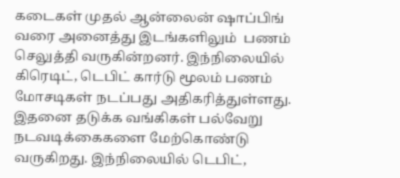கடைகள் முதல் ஆன்லைன் ஷாப்பிங் வரை அனைத்து இடங்களிலும்  பணம் செலுத்தி வருகின்றனர். இந்நிலையில் கிரெடிட், டெபிட் கார்டு மூலம் பணம் மோசடிகள் நடப்பது அதிகரித்துள்ளது. இதனை தடுக்க வங்கிகள் பல்வேறு நடவடிக்கைகளை மேற்கொண்டு வருகிறது. இந்நிலையில் டெபிட்,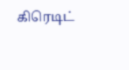கிரெடிட்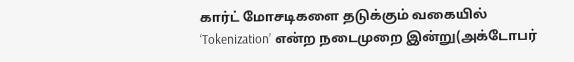கார்ட் மோசடிகளை தடுக்கும் வகையில் ‘Tokenization’ என்ற நடைமுறை இன்று(அக்டோபர்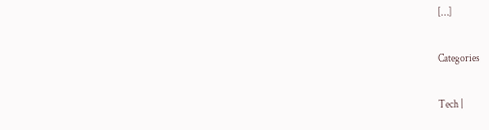[…]

Categories

Tech |